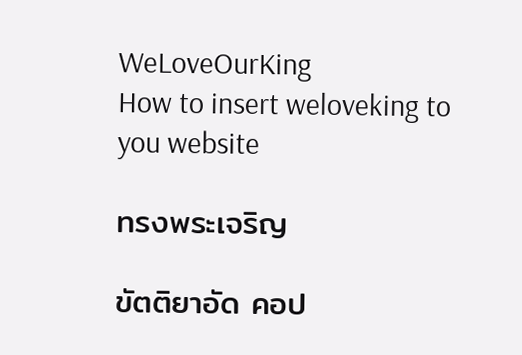WeLoveOurKing
How to insert weloveking to you website

ทรงพระเจริญ

ขัตติยาอัด คอป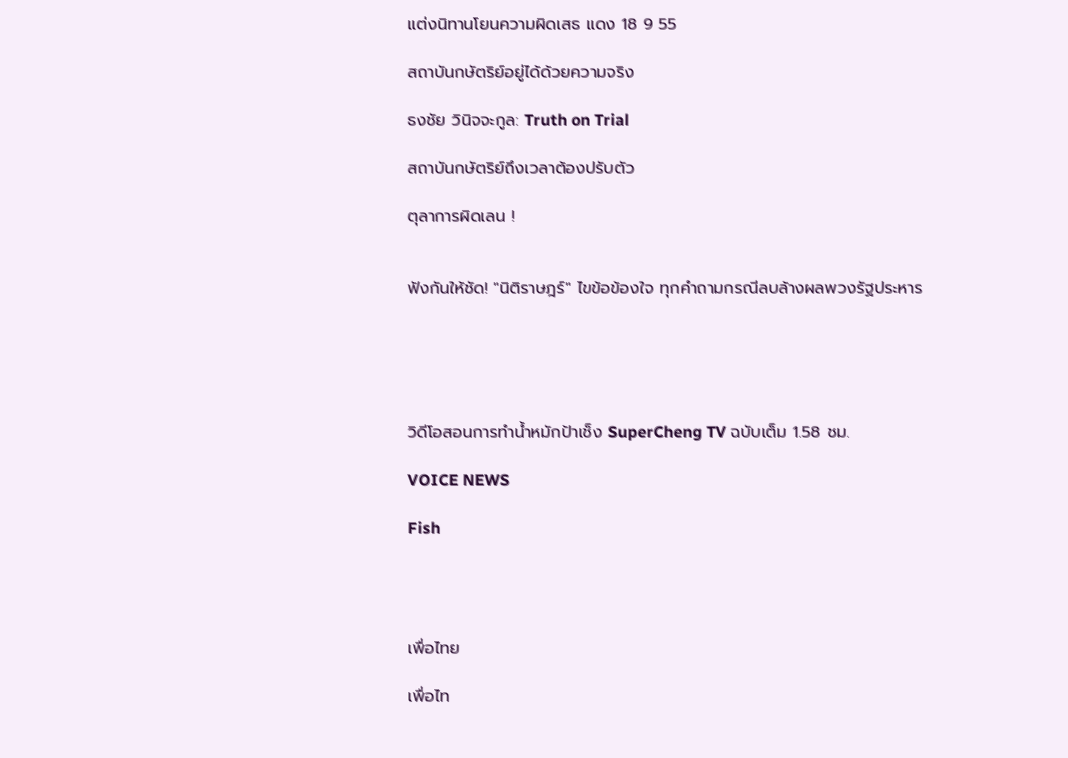แต่งนิทานโยนความผิดเสธ แดง 18 9 55

สถาบันกษัตริย์อยู่ได้ด้วยความจริง

ธงชัย วินิจจะกูล: Truth on Trial

สถาบันกษัตริย์ถึงเวลาต้องปรับตัว

ตุลาการผิดเลน !


ฟังกันให้ชัด! "นิติราษฎร์" ไขข้อข้องใจ ทุกคำถามกรณีลบล้างผลพวงรัฐประหาร





วิดีโอสอนการทำน้ำหมักป้าเช็ง SuperCheng TV ฉบับเต็ม 1.58 ชม.

VOICE NEWS

Fish




เพื่อไทย

เพื่อไท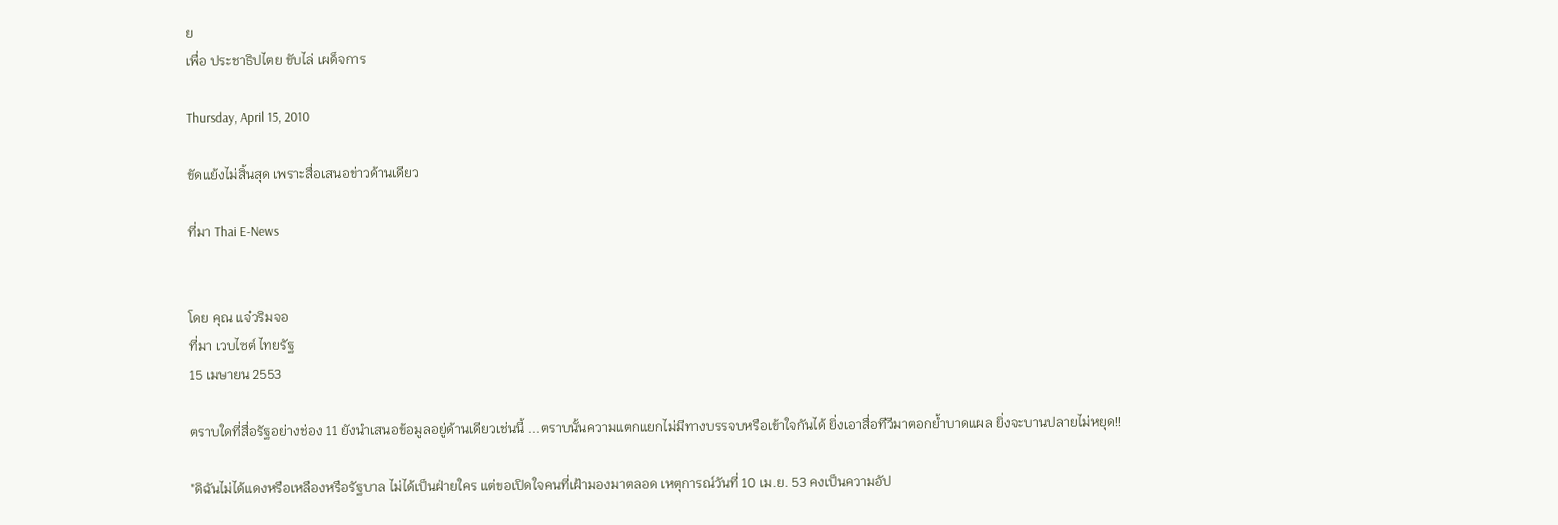ย
เพื่อ ประชาธิปไตย ขับไล่ เผด็จการ

Thursday, April 15, 2010

ขัดแย้งไม่สิ้นสุด เพราะสื่อเสนอข่าวด้านเดียว

ที่มา Thai E-News


โดย คุณ แจ๋วริมจอ
ที่มา เวบไซต์ ไทยรัฐ
15 เมษายน 2553

ตราบใดที่สื่อรัฐอย่างช่อง 11 ยังนำเสนอข้อมูลอยู่ด้านเดียวเช่นนี้ ...ตราบนั้นความแตกแยกไม่มีทางบรรจบหรือเข้าใจกันได้ ยิ่งเอาสื่อทีวีมาตอกย้ำบาดแผล ยิ่งจะบานปลายไม่หยุด!!

"ดิฉันไม่ได้แดงหรือเหลืองหรือรัฐบาล ไม่ได้เป็นฝ่ายใคร แต่ขอเปิดใจคนที่เฝ้ามองมาตลอด เหตุการณ์วันที่ 10 เม.ย. 53 คงเป็นความอัป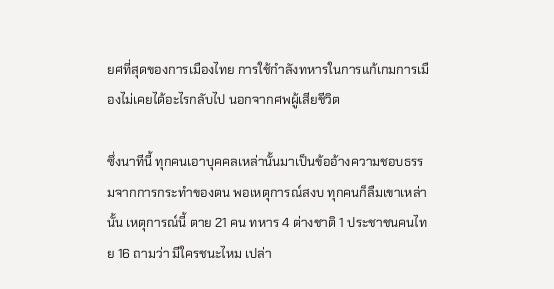ยศที่สุดของการเมืองไทย การใช้กำลังทหารในการแก้เกมการเมืองไม่เคยได้อะไรกลับไป นอกจากศพผู้เสียชีวิต

ซึ่งนาทีนี้ ทุกคนเอาบุคคลเหล่านั้นมาเป็นข้ออ้างความชอบธรรมจากการกระทำของตน พอเหตุการณ์สงบ ทุกคนก็ลืมเขาเหล่านั้น เหตุการณ์นี้ ตาย 21 คน ทหาร 4 ต่างชาติ 1 ประชาชนคนไทย 16 ถามว่า มีใครชนะไหม เปล่า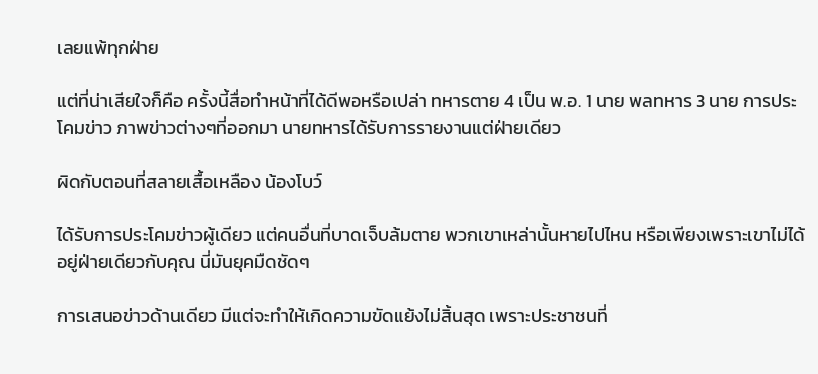เลยแพ้ทุกฝ่าย

แต่ที่น่าเสียใจก็คือ ครั้งนี้สื่อทำหน้าที่ได้ดีพอหรือเปล่า ทหารตาย 4 เป็น พ.อ. 1 นาย พลทหาร 3 นาย การประโคมข่าว ภาพข่าวต่างๆที่ออกมา นายทหารได้รับการรายงานแต่ฝ่ายเดียว

ผิดกับตอนที่สลายเสื้อเหลือง น้องโบว์

ได้รับการประโคมข่าวผู้เดียว แต่คนอื่นที่บาดเจ็บล้มตาย พวกเขาเหล่านั้นหายไปไหน หรือเพียงเพราะเขาไม่ได้อยู่ฝ่ายเดียวกับคุณ นี่มันยุคมืดชัดๆ

การเสนอข่าวด้านเดียว มีแต่จะทำให้เกิดความขัดแย้งไม่สิ้นสุด เพราะประชาชนที่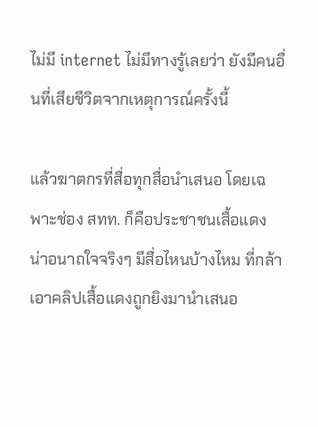ไม่มี internet ไม่มีทางรู้เลยว่า ยังมีคนอื่นที่เสียชีวิตจากเหตุการณ์ครั้งนี้

แล้วฆาตกรที่สื่อทุกสื่อนำเสนอ โดยเฉพาะช่อง สทท. ก็คือประชาชนเสื้อแดง น่าอนาถใจจริงๆ มีสื่อไหนบ้างไหม ที่กล้าเอาคลิปเสื้อแดงถูกยิงมานำเสนอ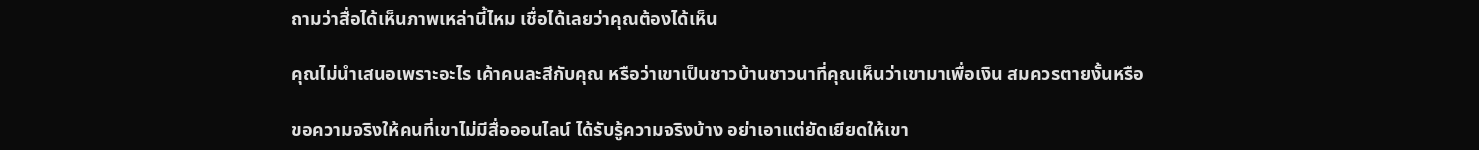ถามว่าสื่อได้เห็นภาพเหล่านี้ไหม เชื่อได้เลยว่าคุณต้องได้เห็น

คุณไม่นำเสนอเพราะอะไร เค้าคนละสีกับคุณ หรือว่าเขาเป็นชาวบ้านชาวนาที่คุณเห็นว่าเขามาเพื่อเงิน สมควรตายงั้นหรือ

ขอความจริงให้คนที่เขาไม่มีสื่อออนไลน์ ได้รับรู้ความจริงบ้าง อย่าเอาแต่ยัดเยียดให้เขา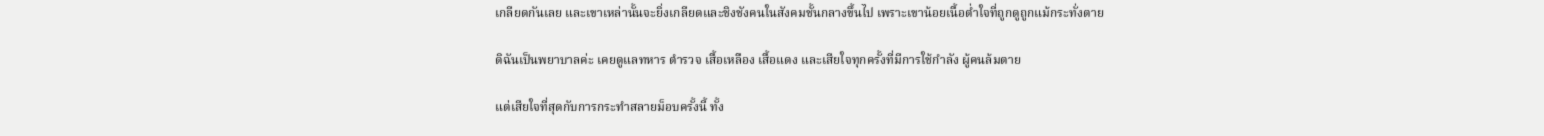เกลียดกันเลย และเขาเหล่านั้นจะยิ่งเกลียดและชิงชังคนในสังคมชั้นกลางขึ้นไป เพราะเขาน้อยเนื้อต่ำใจที่ถูกดูถูกแม้กระทั่งตาย

ดิฉันเป็นพยาบาลค่ะ เคยดูแลทหาร ตำรวจ เสื้อเหลือง เสื้อแดง และเสียใจทุกครั้งที่มีการใช้กำลัง ผู้คนล้มตาย

แต่เสียใจที่สุดกับการกระทำสลายม็อบครั้งนี้ ทั้ง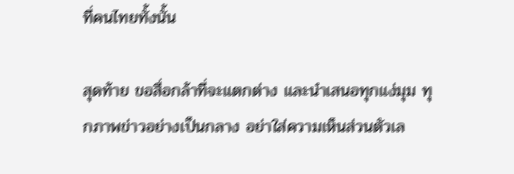ที่คนไทยทั้งนั้น

สุดท้าย ขอสื่อกล้าที่จะแตกต่าง และนำเสนอทุกแง่มุม ทุกภาพข่าวอย่างเป็นกลาง อย่าใส่ความเห็นส่วนตัวเล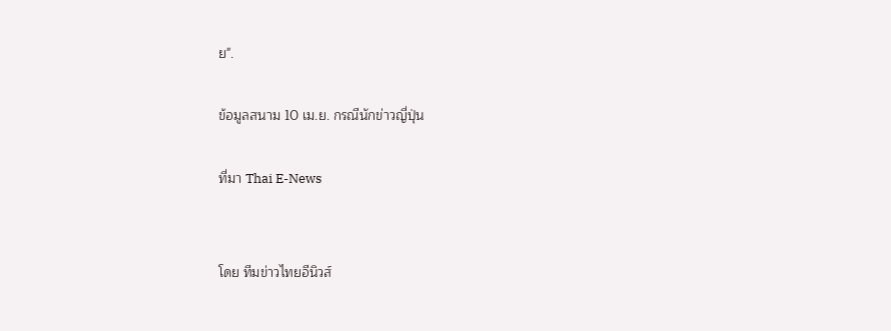ย".

ข้อมูลสนาม 10 เม.ย. กรณีนักข่าวญี่ปุ่น

ที่มา Thai E-News


โดย ทีมข่าวไทยอีนิวส์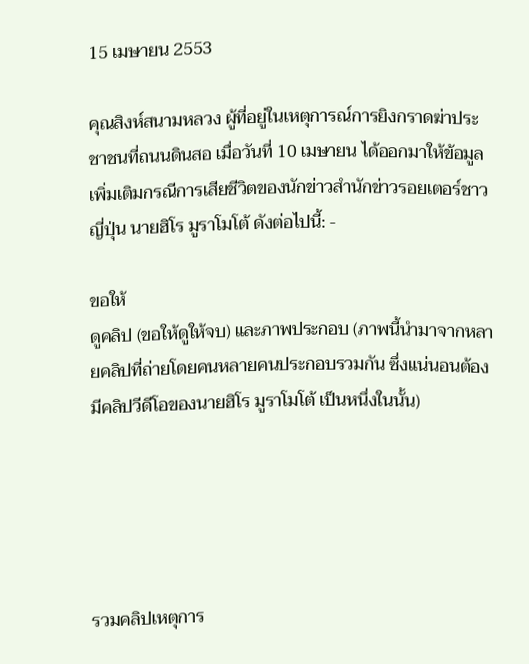15 เมษายน 2553

คุณสิงห์สนามหลวง ผู้ที่อยู่ในเหตุการณ์การยิงกราดฆ่าประชาชนที่ถนนดินสอ เมื่อวันที่ 10 เมษายน ได้ออกมาให้ข้อมูลเพิ่มเติมกรณีการเสียชีวิตของนักข่าวสำนักข่าวรอยเตอร์ชาวญี่ปุ่น นายฮิโร มูราโมโต้ ดังต่อไปนี้: -

ขอให้
ดูคลิป (ขอให้ดูให้จบ) และภาพประกอบ (ภาพนี้นำมาจากหลายคลิปที่ถ่ายโดยคนหลายคนประกอบรวมกัน ซึ่งแน่นอนต้องมีคลิปวีดีโอของนายฮิโร มูราโมโต้ เป็นหนึ่งในนั้น)





รวมคลิปเหตุการ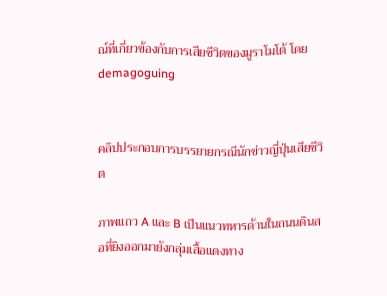ณ์ที่เกี่ยวข้องกับการเสียชีวิตของมูราโมโต้ โดย demagoguing


คลิปประกอบการบรรยายกรณีนักข่าวญี่ปุ่นเสียชีวิต

ภาพแถว A และ B เป็นแนวทหารด้านในถนนดินสอที่ยิงออกมายังกลุ่มเสื้อแดงทาง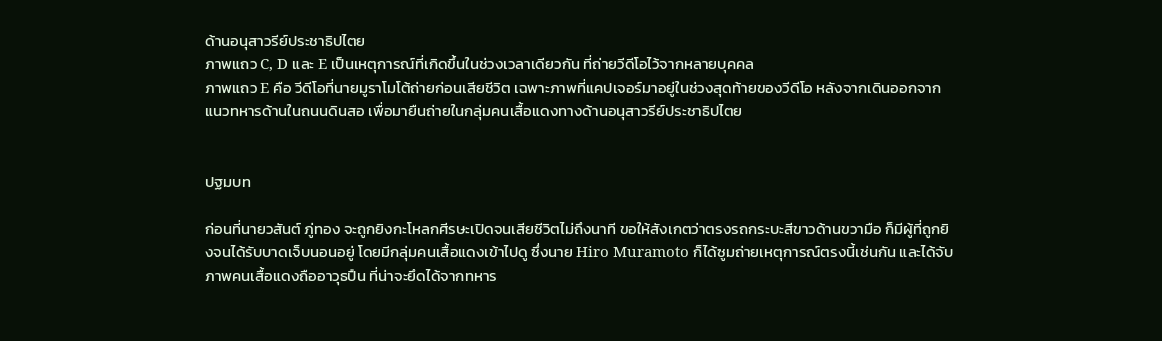ด้านอนุสาวรีย์ประชาธิปไตย
ภาพแถว C, D และ E เป็นเหตุการณ์ที่เกิดขึ้นในช่วงเวลาเดียวกัน ที่ถ่ายวีดีโอไว้จากหลายบุคคล
ภาพแถว E คือ วีดีโอที่นายมูราโมโต้ถ่ายก่อนเสียชีวิต เฉพาะภาพที่แคปเจอร์มาอยู่ในช่วงสุดท้ายของวีดีโอ หลังจากเดินออกจากแนวทหารด้านในถนนดินสอ เพื่อมายืนถ่ายในกลุ่มคนเสื้อแดงทางด้านอนุสาวรีย์ประชาธิปไตย


ปฐมบท

ก่อนที่นายวสันต์ ภู่ทอง จะถูกยิงกะโหลกศีรษะเปิดจนเสียชีวิตไม่ถึงนาที ขอให้สังเกตว่าตรงรถกระบะสีขาวด้านขวามือ ก็มีผู้ที่ถูกยิงจนได้รับบาดเจ็บนอนอยู่ โดยมีกลุ่มคนเสื้อแดงเข้าไปดู ซึ่งนาย Hiro Muramoto ก็ได้ซูมถ่ายเหตุการณ์ตรงนี้เช่นกัน และได้จับภาพคนเสื้อแดงถืออาวุธปืน ที่น่าจะยึดได้จากทหาร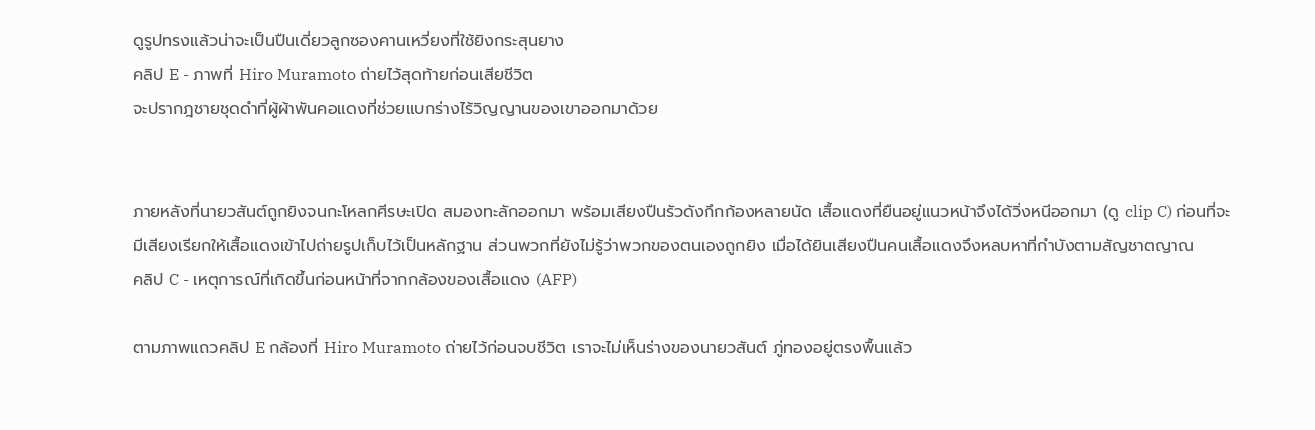ดูรูปทรงแล้วน่าจะเป็นปืนเดี่ยวลูกซองคานเหวี่ยงที่ใช้ยิงกระสุนยาง
คลิป E - ภาพที่ Hiro Muramoto ถ่ายไว้สุดท้ายก่อนเสียชีวิต
จะปรากฎชายชุดดำที่ผู้ผ้าพันคอแดงที่ช่วยแบกร่างไร้วิญญานของเขาออกมาด้วย


ภายหลังที่นายวสันต์ถูกยิงจนกะโหลกศีรษะเปิด สมองทะลักออกมา พร้อมเสียงปืนรัวดังกึกก้องหลายนัด เสื้อแดงที่ยืนอยู่แนวหน้าจึงได้วิ่งหนีออกมา (ดู clip C) ก่อนที่จะมีเสียงเรียกให้เสื้อแดงเข้าไปถ่ายรูปเก็บไว้เป็นหลักฐาน ส่วนพวกที่ยังไม่รู้ว่าพวกของตนเองถูกยิง เมื่อได้ยินเสียงปืนคนเสื้อแดงจึงหลบหาที่กำบังตามสัญชาตญาณ
คลิป C - เหตุการณ์ที่เกิดขึ้นก่อนหน้าที่จากกล้องของเสื้อแดง (AFP)

ตามภาพแถวคลิป E กล้องที่ Hiro Muramoto ถ่ายไว้ก่อนจบชีวิต เราจะไม่เห็นร่างของนายวสันต์ ภู่ทองอยู่ตรงพื้นแล้ว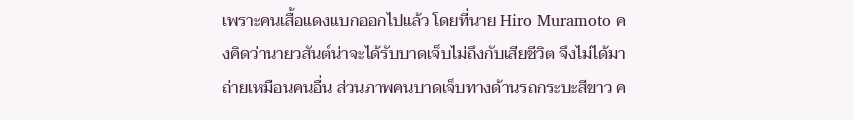เพราะคนเสื้อแดงแบกออกไปแล้ว โดยที่นาย Hiro Muramoto คงคิดว่านายวสันต์น่าจะได้รับบาดเจ็บไม่ถึงกับเสียชีวิต จึงไม่ได้มาถ่ายเหมือนคนอื่น ส่วนภาพคนบาดเจ็บทางด้านรถกระบะสีขาว ค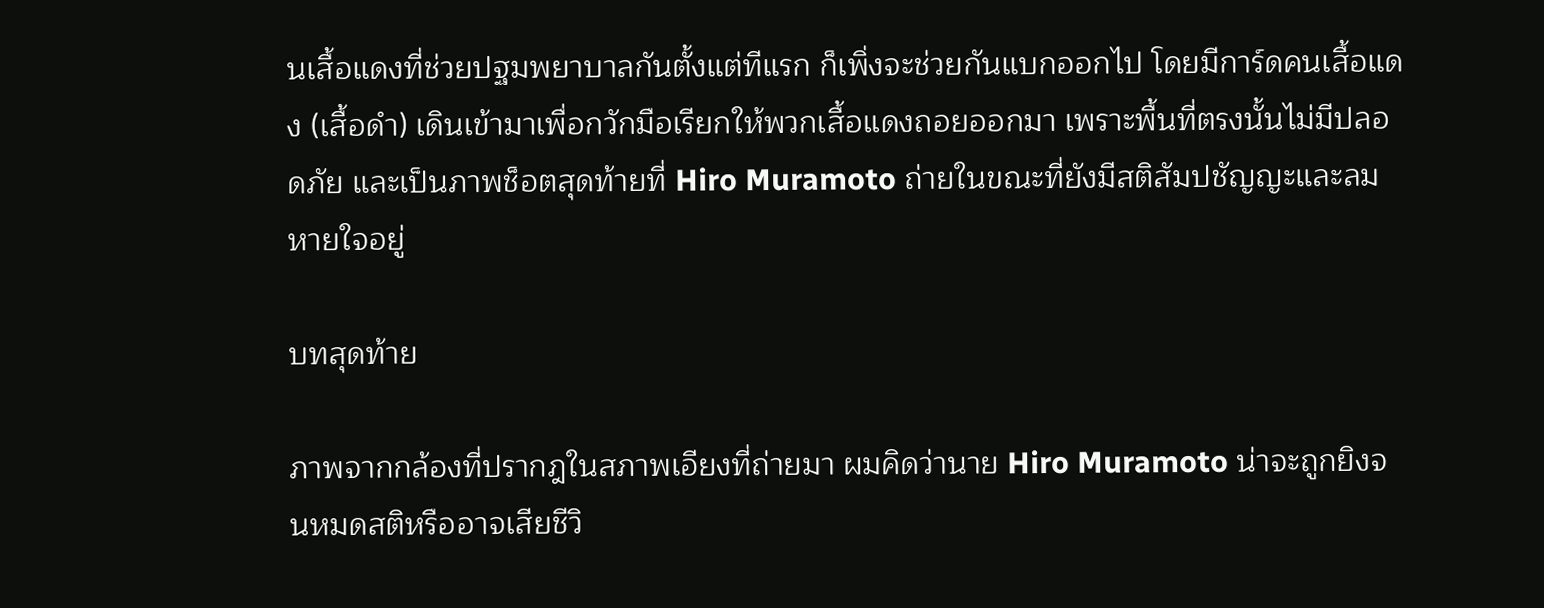นเสื้อแดงที่ช่วยปฐมพยาบาลกันตั้งแต่ทีแรก ก็เพิ่งจะช่วยกันแบกออกไป โดยมีการ์ดคนเสื้อแดง (เสื้อดำ) เดินเข้ามาเพื่อกวักมือเรียกให้พวกเสื้อแดงถอยออกมา เพราะพื้นที่ตรงนั้นไม่มีปลอดภัย และเป็นภาพช็อตสุดท้ายที่ Hiro Muramoto ถ่ายในขณะที่ยังมีสติสัมปชัญญะและลมหายใจอยู่

บทสุดท้าย

ภาพจากกล้องที่ปรากฎในสภาพเอียงที่ถ่ายมา ผมคิดว่านาย Hiro Muramoto น่าจะถูกยิงจนหมดสติหรืออาจเสียชีวิ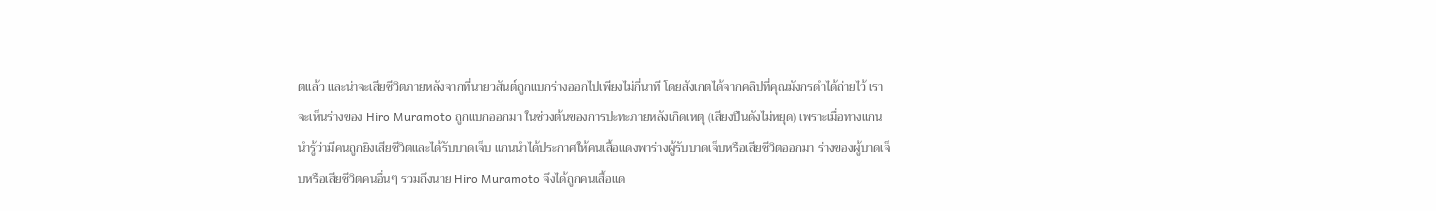ตแล้ว และน่าจะเสียชีวิตภายหลังจากที่นายวสันต์ถูกแบกร่างออกไปเพียงไม่กี่นาที โดยสังเกตได้จากคลิปที่คุณมังกรดำได้ถ่ายไว้ เราจะเห็นร่างของ Hiro Muramoto ถูกแบกออกมา ในช่วงต้นของการปะทะภายหลังเกิดเหตุ (เสียงปืนดังไม่หยุด) เพราะเมื่อทางแกนนำรู้ว่ามีคนถูกยิงเสียชีวิตและได้รับบาดเจ็บ แกนนำได้ประกาศให้คนเสื้อแดงพาร่างผู้รับบาดเจ็บหรือเสียชีวิตออกมา ร่างของผู้บาดเจ็บหรือเสียชีวิตคนอื่นๆ รวมถึงนาย Hiro Muramoto จึงได้ถูกคนเสื้อแด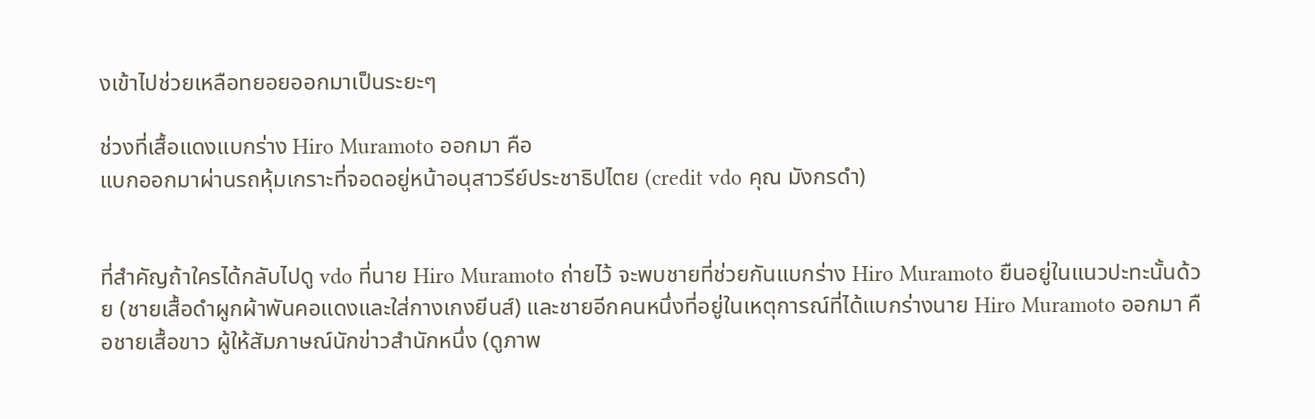งเข้าไปช่วยเหลือทยอยออกมาเป็นระยะๆ

ช่วงที่เสื้อแดงแบกร่าง Hiro Muramoto ออกมา คือ
แบกออกมาผ่านรถหุ้มเกราะที่จอดอยู่หน้าอนุสาวรีย์ประชาธิปไตย (credit vdo คุณ มังกรดำ)


ที่สำคัญถ้าใครได้กลับไปดู vdo ที่นาย Hiro Muramoto ถ่ายไว้ จะพบชายที่ช่วยกันแบกร่าง Hiro Muramoto ยืนอยู่ในแนวปะทะนั้นด้วย (ชายเสื้อดำผูกผ้าพันคอแดงและใส่กางเกงยีนส์) และชายอีกคนหนึ่งที่อยู่ในเหตุการณ์ที่ได้แบกร่างนาย Hiro Muramoto ออกมา คือชายเสื้อขาว ผู้ให้สัมภาษณ์นักข่าวสำนักหนึ่ง (ดูภาพ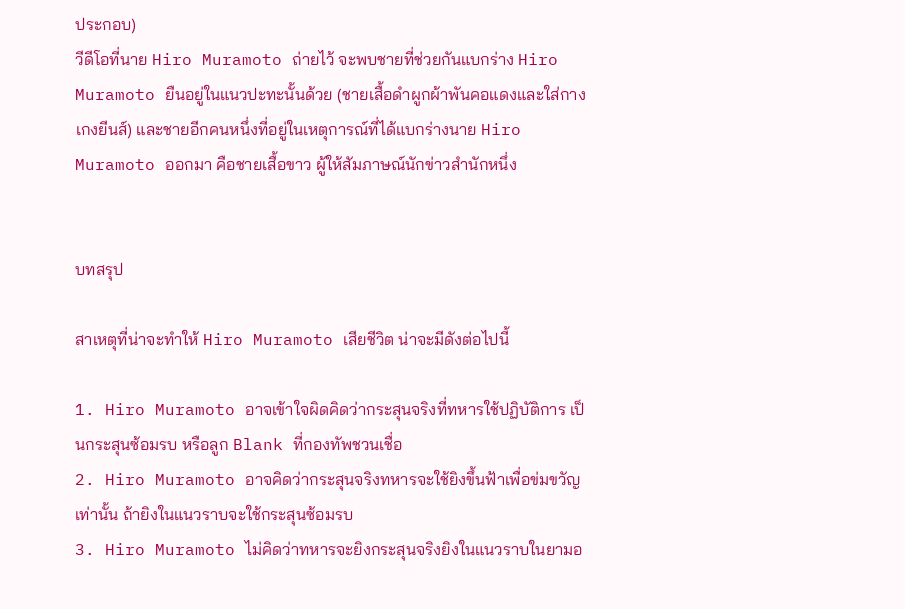ประกอบ)
วีดีโอที่นาย Hiro Muramoto ถ่ายไว้ จะพบชายที่ช่วยกันแบกร่าง Hiro Muramoto ยืนอยู่ในแนวปะทะนั้นด้วย (ชายเสื้อดำผูกผ้าพันคอแดงและใส่กางเกงยีนส์) และชายอีกคนหนึ่งที่อยู่ในเหตุการณ์ที่ได้แบกร่างนาย Hiro Muramoto ออกมา คือชายเสื้อขาว ผู้ให้สัมภาษณ์นักข่าวสำนักหนึ่ง


บทสรุป

สาเหตุที่น่าจะทำให้ Hiro Muramoto เสียชีวิต น่าจะมีดังต่อไปนี้

1. Hiro Muramoto อาจเข้าใจผิดคิดว่ากระสุนจริงที่ทหารใช้ปฏิบัติการ เป็นกระสุนซ้อมรบ หรือลูก Blank ที่กองทัพชวนเชื่อ
2. Hiro Muramoto อาจคิดว่ากระสุนจริงทหารจะใช้ยิงขึ้นฟ้าเพื่อข่มขวัญเท่านั้น ถ้ายิงในแนวราบจะใช้กระสุนซ้อมรบ
3. Hiro Muramoto ไม่คิดว่าทหารจะยิงกระสุนจริงยิงในแนวราบในยามอ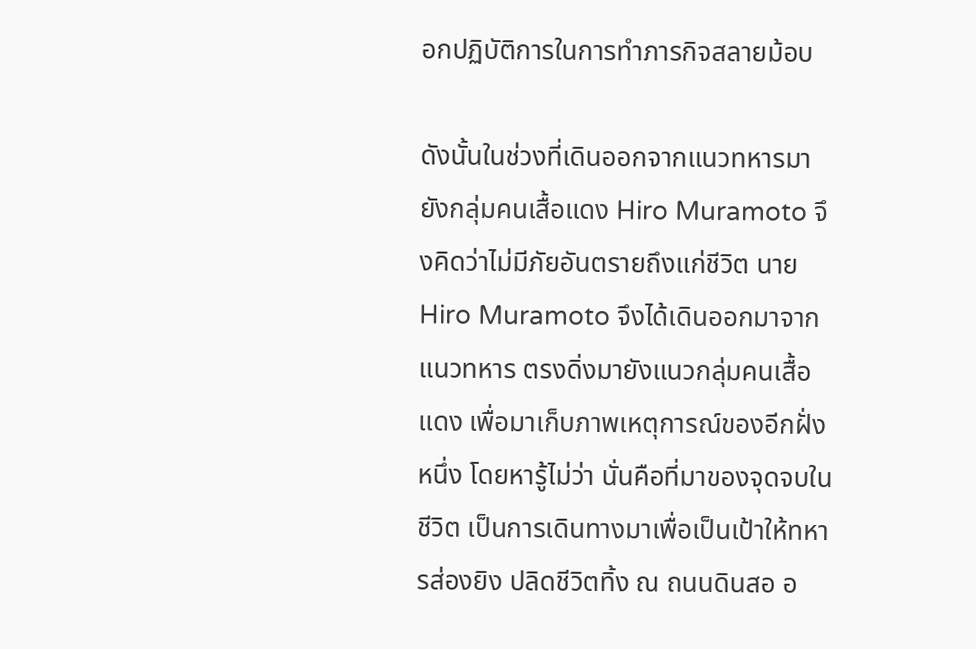อกปฏิบัติการในการทำภารกิจสลายม้อบ

ดังนั้นในช่วงที่เดินออกจากแนวทหารมายังกลุ่มคนเสื้อแดง Hiro Muramoto จึงคิดว่าไม่มีภัยอันตรายถึงแก่ชีวิต นาย Hiro Muramoto จึงได้เดินออกมาจากแนวทหาร ตรงดิ่งมายังแนวกลุ่มคนเสื้อแดง เพื่อมาเก็บภาพเหตุการณ์ของอีกฝั่งหนึ่ง โดยหารู้ไม่ว่า นั่นคือที่มาของจุดจบในชีวิต เป็นการเดินทางมาเพื่อเป็นเป้าให้ทหารส่องยิง ปลิดชีวิตทิ้ง ณ ถนนดินสอ อ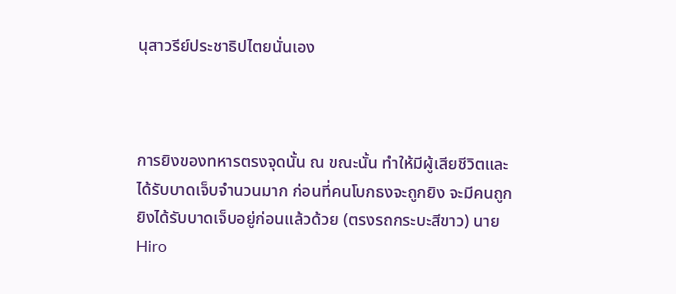นุสาวรีย์ประชาธิปไตยนั่นเอง



การยิงของทหารตรงจุดนั้น ณ ขณะนั้น ทำให้มีผู้เสียชีวิตและได้รับบาดเจ็บจำนวนมาก ก่อนที่คนโบกธงจะถูกยิง จะมีคนถูกยิงได้รับบาดเจ็บอยู่ก่อนแล้วด้วย (ตรงรถกระบะสีขาว) นาย Hiro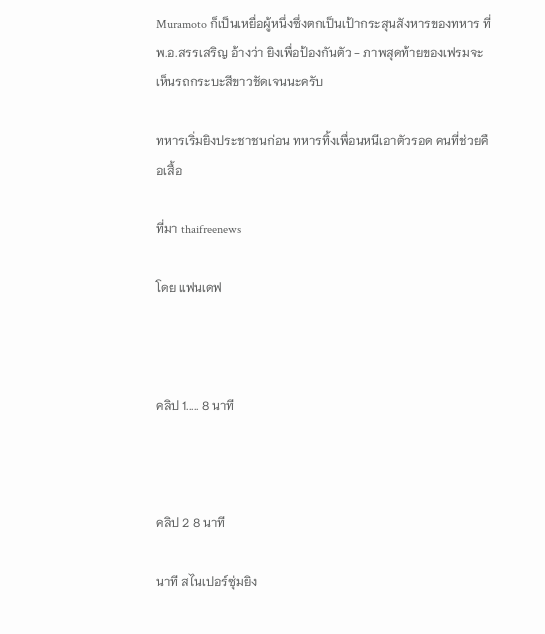Muramoto ก็เป็นเหยื่อผู้หนึ่งซึ่งตกเป็นเป้ากระสุนสังหารของทหาร ที่พ.อ.สรรเสริญ อ้างว่า ยิงเพื่อป้องกันตัว - ภาพสุดท้ายของเฟรมจะเห็นรถกระบะสีขาวชัดเจนนะครับ

ทหารเริ่มยิงประชาชนก่อน ทหารทิ้งเพื่อนหนีเอาตัวรอด คนที่ช่วยคือเสื้อ

ที่มา thaifreenews

โดย แฟนเดฟ



คลิป 1..... 8 นาที



คลิป 2 8 นาที

นาที สไนเปอร์ซุ่มยิง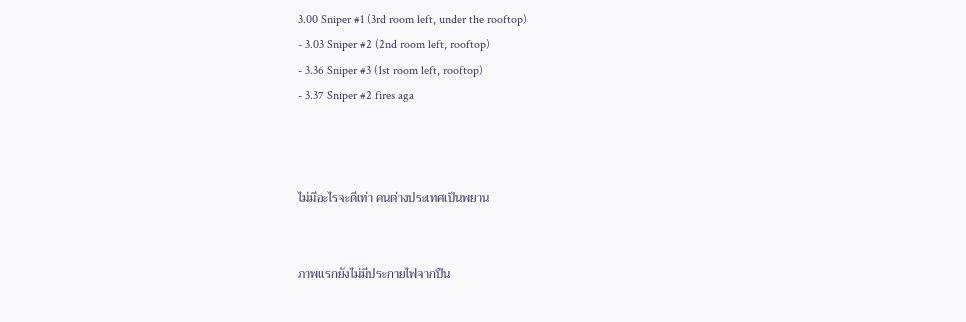3.00 Sniper #1 (3rd room left, under the rooftop)
- 3.03 Sniper #2 (2nd room left, rooftop)
- 3.36 Sniper #3 (1st room left, rooftop)
- 3.37 Sniper #2 fires aga



ไม่มีอะไรจะดีเท่า คนต่างประเทศเป็นพยาน


ภาพแรกยังไม่มีประกายไฟจากปืน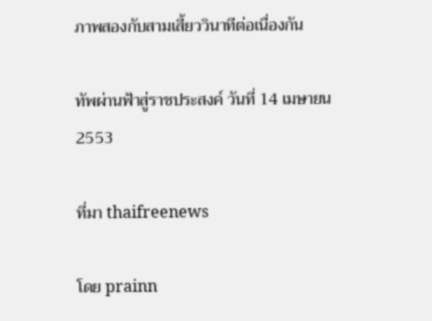ภาพสองกับสามเสี้ยววินาทีต่อเนื่องกัน

ทัพผ่านฟ้าสู่ราชประสงค์ วันที่ 14 เมษายน 2553

ที่มา thaifreenews

โดย prainn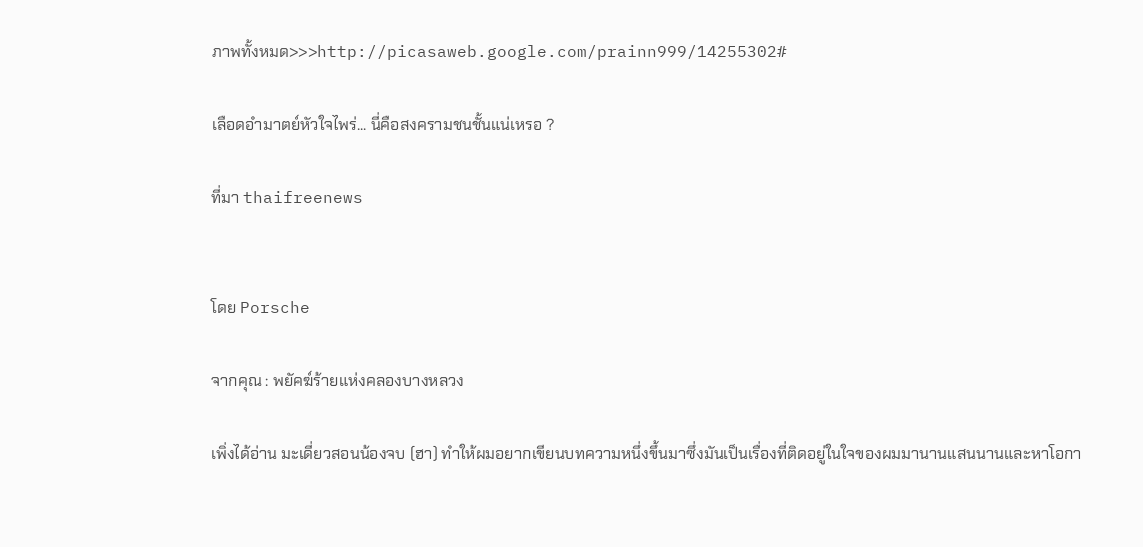ภาพทั้งหมด>>>http://picasaweb.google.com/prainn999/14255302#

เลือดอำมาตย์หัวใจไพร่... นี่คือสงครามชนชั้นแน่เหรอ ?

ที่มา thaifreenews


โดย Porsche

จากคุณ : พยัคฆ์ร้ายแห่งคลองบางหลวง

เพิ่งได้อ่าน มะเดี่ยวสอนน้องจบ (ฮา) ทำให้ผมอยากเขียนบทความหนึ่งขึ้นมาซึ่งมันเป็นเรื่องที่ติดอยู่ในใจของผมมานานแสนนานและหาโอกา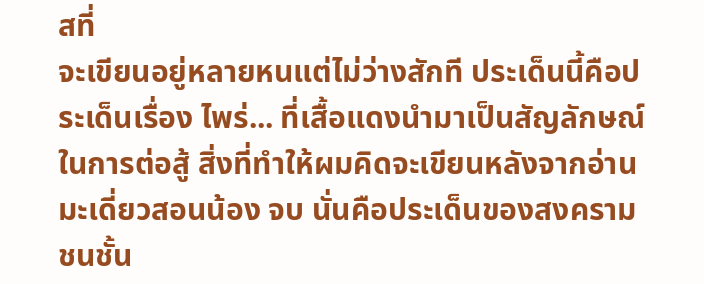สที่
จะเขียนอยู่หลายหนแต่ไม่ว่างสักที ประเด็นนี้คือประเด็นเรื่อง ไพร่... ที่เสื้อแดงนำมาเป็นสัญลักษณ์ในการต่อสู้ สิ่งที่ทำให้ผมคิดจะเขียนหลังจากอ่าน มะเดี่ยวสอนน้อง จบ นั่นคือประเด็นของสงครามชนชั้น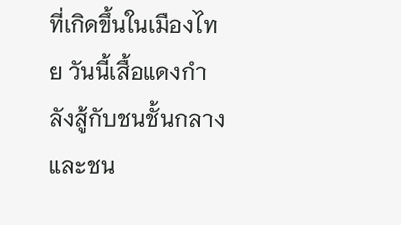ที่เกิดขึ้นในเมืองไทย วันนี้เสื้อแดงกำลังสู้กับชนชั้นกลางและชน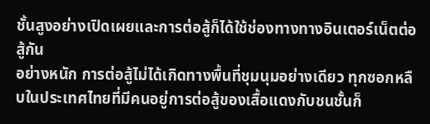ชั้นสูงอย่างเปิดเผยและการต่อสู้ก็ได้ใช้ช่องทางทางอินเตอร์เน็ตต่อสู้กัน
อย่างหนัก การต่อสู้ไม่ได้เกิดทางพื้นที่ชุมนุมอย่างเดียว ทุกซอกหลืบในประเทศไทยที่มีคนอยู่การต่อสู้ของเสื้อแดงกับชนชั้นก็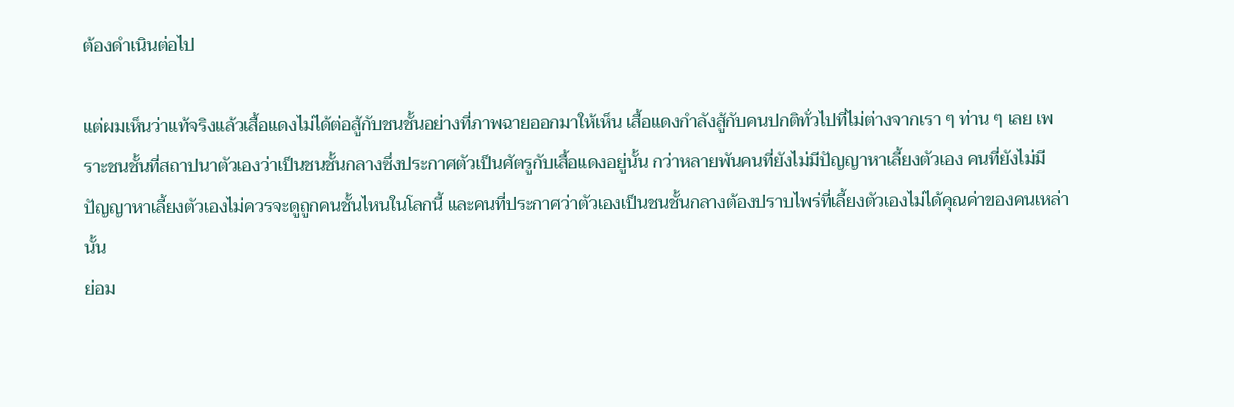ต้องดำเนินต่อไป

แต่ผมเห็นว่าแท้จริงแล้วเสื้อแดงไม่ได้ต่อสู้กับชนชั้นอย่างที่ภาพฉายออกมาให้เห็น เสื้อแดงกำลังสู้กับคนปกติทั่วไปที่ไม่ต่างจากเรา ๆ ท่าน ๆ เลย เพราะชนชั้นที่สถาปนาตัวเองว่าเป็นชนชั้นกลางซึ่งประกาศตัวเป็นศัตรูกับเสื้อแดงอยู่นั้น กว่าหลายพันคนที่ยังไม่มีปัญญาหาเลี้ยงตัวเอง คนที่ยังไม่มีปัญญาหาเลี้ยงตัวเองไม่ควรจะดูถูกคนชั้นไหนในโลกนี้ และคนที่ประกาศว่าตัวเองเป็นชนชั้นกลางต้องปราบไพร่ที่เลี้ยงตัวเองไม่ได้คุณค่าของคนเหล่านั้น
ย่อม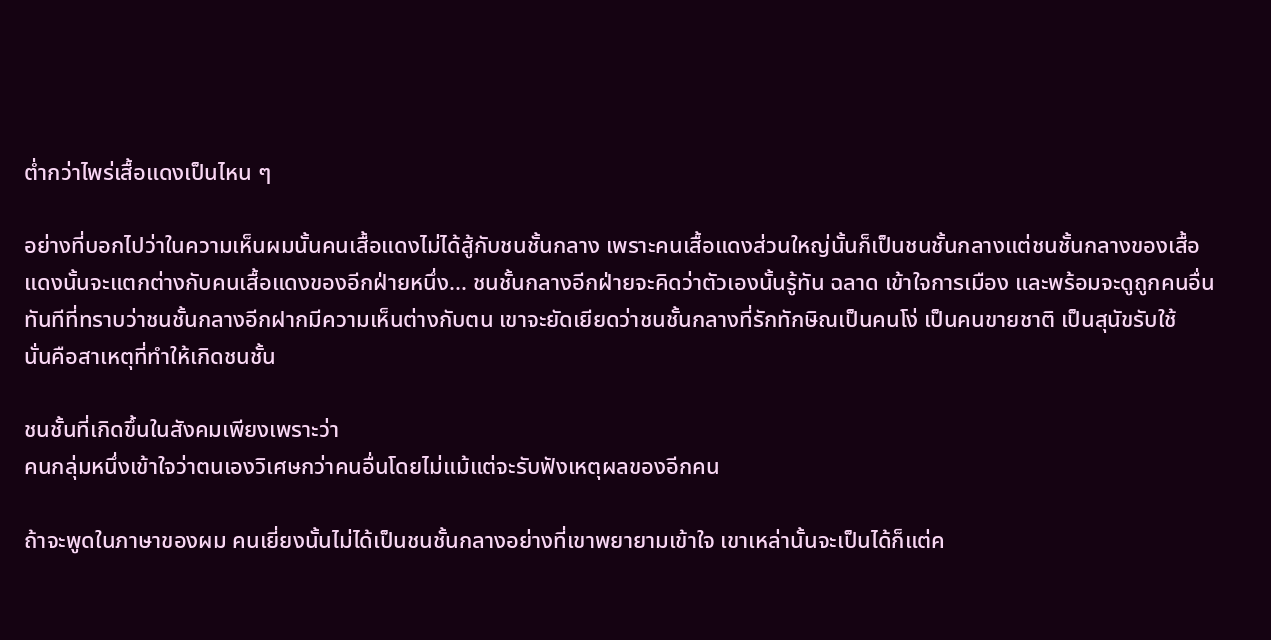ต่ำกว่าไพร่เสื้อแดงเป็นไหน ๆ

อย่างที่บอกไปว่าในความเห็นผมนั้นคนเสื้อแดงไม่ได้สู้กับชนชั้นกลาง เพราะคนเสื้อแดงส่วนใหญ่นั้นก็เป็นชนชั้นกลางแต่ชนชั้นกลางของเสื้อแดงนั้นจะแตกต่างกับคนเสื้อแดงของอีกฝ่ายหนึ่ง... ชนชั้นกลางอีกฝ่ายจะคิดว่าตัวเองนั้นรู้ทัน ฉลาด เข้าใจการเมือง และพร้อมจะดูถูกคนอื่นทันทีที่ทราบว่าชนชั้นกลางอีกฝากมีความเห็นต่างกับตน เขาจะยัดเยียดว่าชนชั้นกลางที่รักทักษิณเป็นคนโง่ เป็นคนขายชาติ เป็นสุนัขรับใช้
นั่นคือสาเหตุที่ทำให้เกิดชนชั้น

ชนชั้นที่เกิดขึ้นในสังคมเพียงเพราะว่า
คนกลุ่มหนึ่งเข้าใจว่าตนเองวิเศษกว่าคนอื่นโดยไม่แม้แต่จะรับฟังเหตุผลของอีกคน

ถ้าจะพูดในภาษาของผม คนเยี่ยงนั้นไม่ได้เป็นชนชั้นกลางอย่างที่เขาพยายามเข้าใจ เขาเหล่านั้นจะเป็นได้ก็แต่ค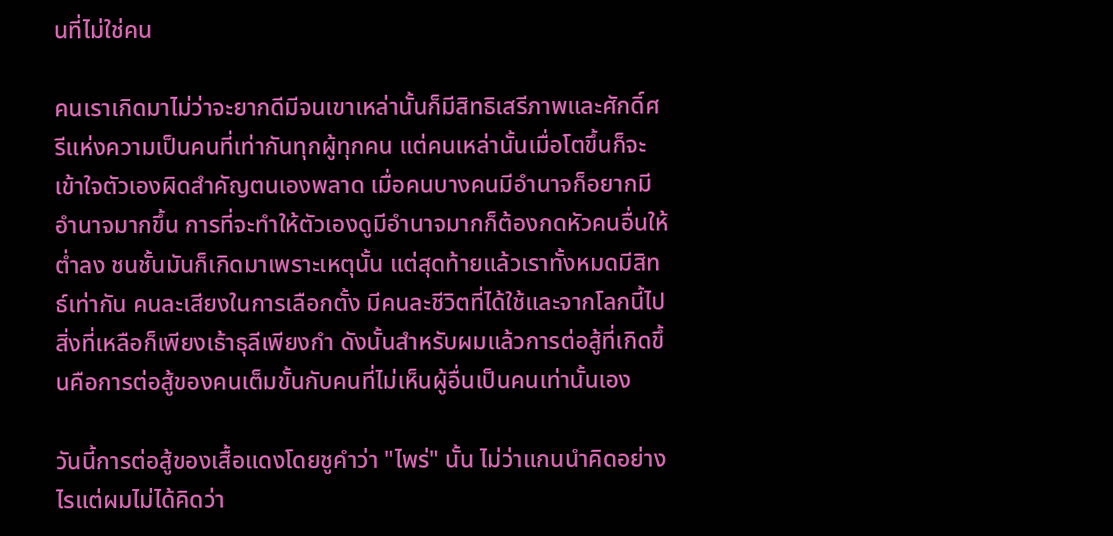นที่ไม่ใช่คน

คนเราเกิดมาไม่ว่าจะยากดีมีจนเขาเหล่านั้นก็มีสิทธิเสรีภาพและศักดิ์ศรีแห่งความเป็นคนที่เท่ากันทุกผู้ทุกคน แต่คนเหล่านั้นเมื่อโตขึ้นก็จะเข้าใจตัวเองผิดสำคัญตนเองพลาด เมื่อคนบางคนมีอำนาจก็อยากมีอำนาจมากขึ้น การที่จะทำให้ตัวเองดูมีอำนาจมากก็ต้องกดหัวคนอื่นให้ต่ำลง ชนชั้นมันก็เกิดมาเพราะเหตุนั้น แต่สุดท้ายแล้วเราทั้งหมดมีสิทธ์เท่ากัน คนละเสียงในการเลือกตั้ง มีคนละชีวิตที่ได้ใช้และจากโลกนี้ไปสิ่งที่เหลือก็เพียงเธ้าธุลีเพียงกำ ดังนั้นสำหรับผมแล้วการต่อสู้ที่เกิดขึ้นคือการต่อสู้ของคนเต็มขั้นกับคนที่ไม่เห็นผู้อื่นเป็นคนเท่านั้นเอง

วันนี้การต่อสู้ของเสื้อแดงโดยชูคำว่า "ไพร่" นั้น ไม่ว่าแกนนำคิดอย่างไรแต่ผมไม่ได้คิดว่า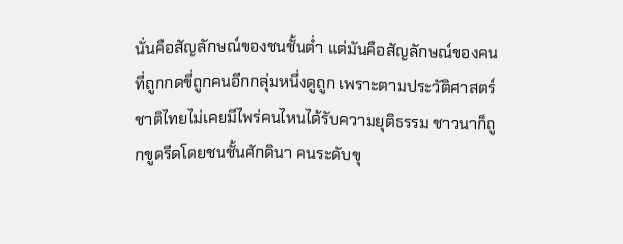นั่นคือสัญลักษณ์ของชนชั้นต่ำ แต่มันคือสัญลักษณ์ของคนที่ถูกกดขี่ถูกคนอีกกลุ่มหนึ่งดูถูก เพราะตามประวัติศาสตร์ชาติไทยไม่เคยมีไพร่คนไหนได้รับความยุติธรรม ชาวนาก็ถูกขูดรีดโดยชนชั้นศักดินา คนระดับขุ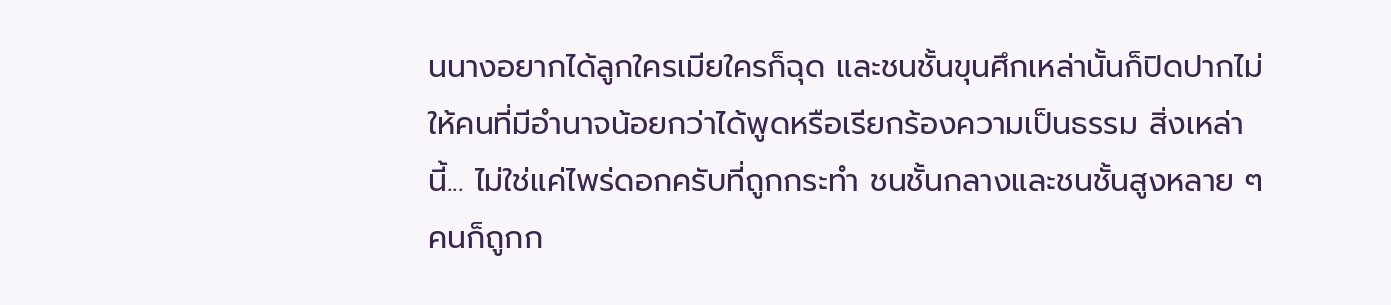นนางอยากได้ลูกใครเมียใครก็ฉุด และชนชั้นขุนศึกเหล่านั้นก็ปิดปากไม่ให้คนที่มีอำนาจน้อยกว่าได้พูดหรือเรียกร้องความเป็นธรรม สิ่งเหล่านี้... ไม่ใช่แค่ไพร่ดอกครับที่ถูกกระทำ ชนชั้นกลางและชนชั้นสูงหลาย ๆ คนก็ถูกก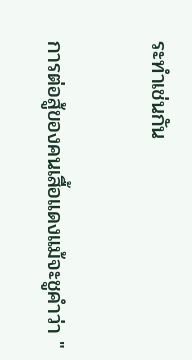ระทำเช่นกัน

การต่อสู้ของคนเสื้อแดงแม้จะชูคำว่า "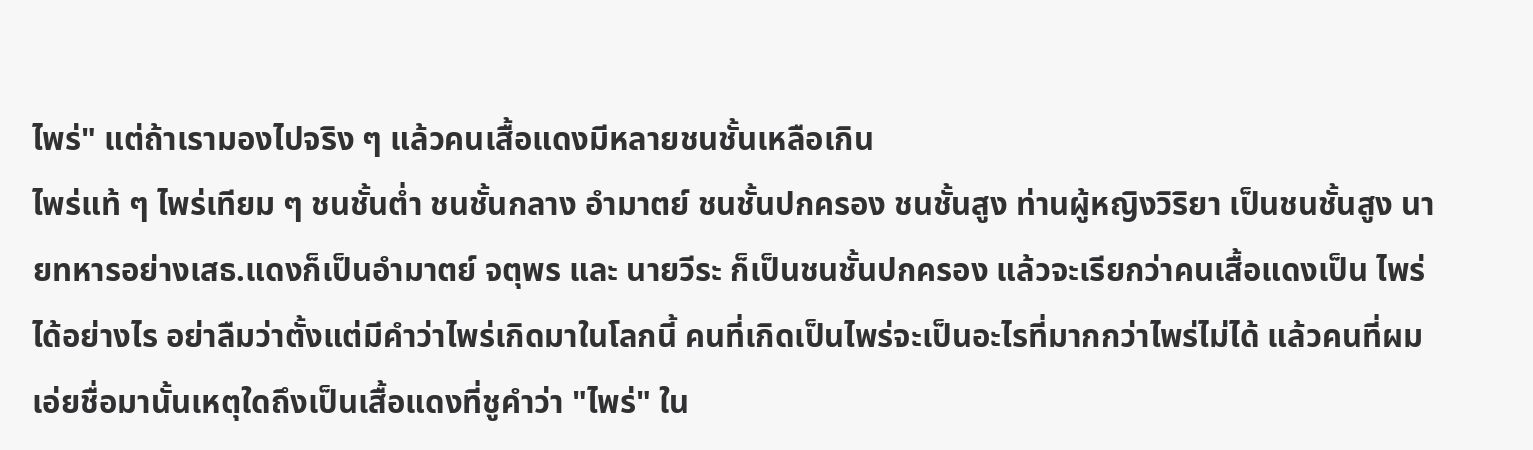ไพร่" แต่ถ้าเรามองไปจริง ๆ แล้วคนเสื้อแดงมีหลายชนชั้นเหลือเกิน
ไพร่แท้ ๆ ไพร่เทียม ๆ ชนชั้นต่ำ ชนชั้นกลาง อำมาตย์ ชนชั้นปกครอง ชนชั้นสูง ท่านผู้หญิงวิริยา เป็นชนชั้นสูง นายทหารอย่างเสธ.แดงก็เป็นอำมาตย์ จตุพร และ นายวีระ ก็เป็นชนชั้นปกครอง แล้วจะเรียกว่าคนเสื้อแดงเป็น ไพร่ ได้อย่างไร อย่าลืมว่าตั้งแต่มีคำว่าไพร่เกิดมาในโลกนี้ คนที่เกิดเป็นไพร่จะเป็นอะไรที่มากกว่าไพร่ไม่ได้ แล้วคนที่ผมเอ่ยชื่อมานั้นเหตุใดถึงเป็นเสื้อแดงที่ชูคำว่า "ไพร่" ใน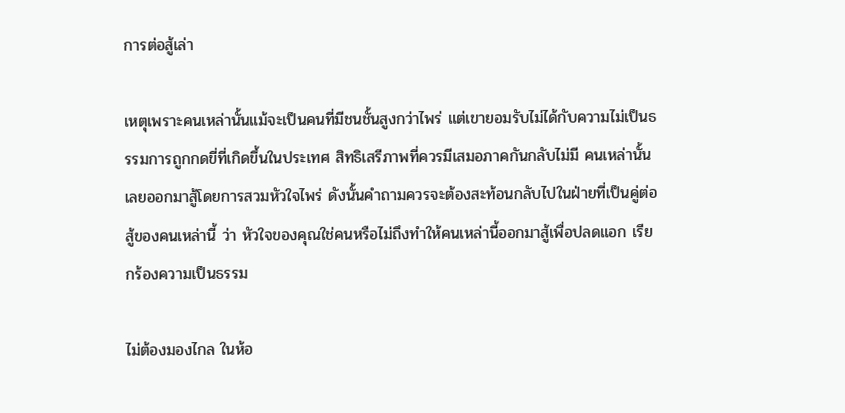การต่อสู้เล่า

เหตุเพราะคนเหล่านั้นแม้จะเป็นคนที่มีชนชั้นสูงกว่าไพร่ แต่เขายอมรับไม่ได้กับความไม่เป็นธรรมการถูกกดขี่ที่เกิดขึ้นในประเทศ สิทธิเสรีภาพที่ควรมีเสมอภาคกันกลับไม่มี คนเหล่านั้นเลยออกมาสู้โดยการสวมหัวใจไพร่ ดังนั้นคำถามควรจะต้องสะท้อนกลับไปในฝ่ายที่เป็นคู่ต่อสู้ของคนเหล่านี้ ว่า หัวใจของคุณใช่คนหรือไม่ถึงทำให้คนเหล่านี้ออกมาสู้เพื่อปลดแอก เรียกร้องความเป็นธรรม

ไม่ต้องมองไกล ในห้อ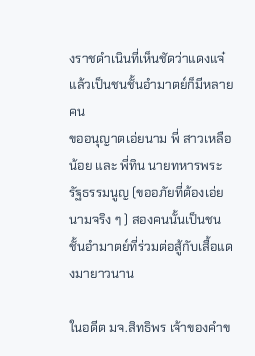งราชดำเนินที่เห็นชัดว่าแดงแจ๋แล้วเป็นชนชั้นอำมาตย์ก็มีหลายคน
ขออนุญาตเอ่ยนาม พี่ สาวเหลือน้อย และ พี่ทิน นายทหารพระรัฐธรรมนูญ (ขออภัยที่ต้องเอ่ยนามจริง ๆ ) สองคนนั้นเป็นชนชั้นอำมาตย์ที่ร่วมต่อสู้กับเสื้อแดงมายาวนาน

ในอดีต มจ.สิทธิพร เจ้าของคำข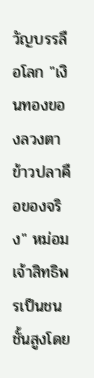วัญบรรลือโลก "เงินทองของลวงตา ข้าวปลาคือของจริง" หม่อมเจ้าสิทธิพรเป็นชนชั้นสูงโดย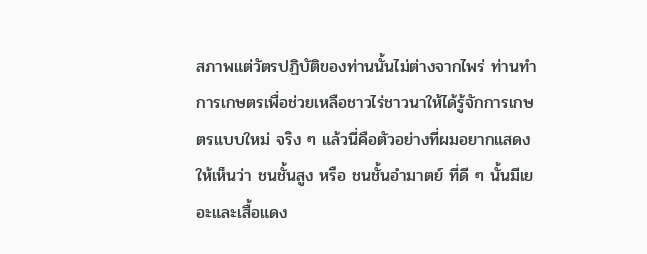สภาพแต่วัตรปฏิบัติของท่านนั้นไม่ต่างจากไพร่ ท่านทำการเกษตรเพื่อช่วยเหลือชาวไร่ชาวนาให้ได้รู้จักการเกษตรแบบใหม่ จริง ๆ แล้วนี่คือตัวอย่างที่ผมอยากแสดงให้เห็นว่า ชนชั้นสูง หรือ ชนชั้นอำมาตย์ ที่ดี ๆ นั้นมีเยอะและเสื้อแดง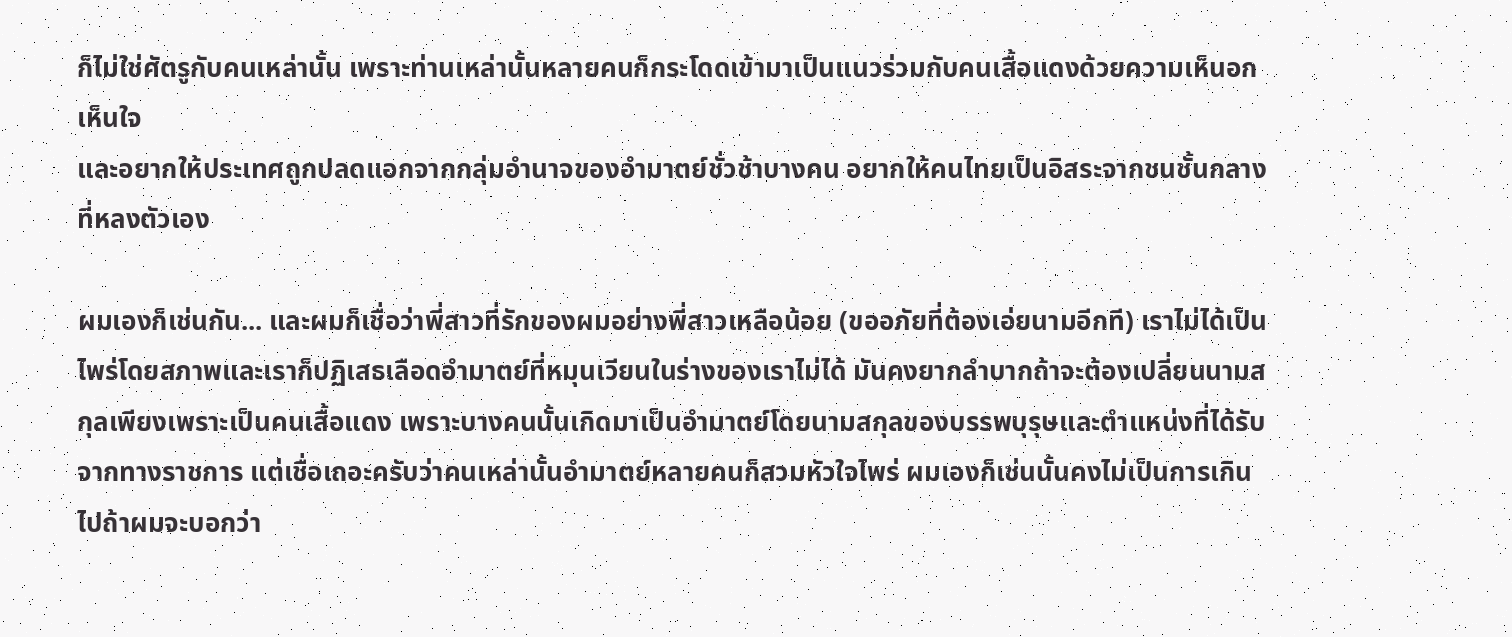ก็ไม่ใช่ศัตรูกับคนเหล่านั้น เพราะท่านเหล่านั้นหลายคนก็กระโดดเข้ามาเป็นแนวร่วมกับคนเสื้อแดงด้วยความเห็นอกเห็นใจ
และอยากให้ประเทศถูกปลดแอกจากกลุ่มอำนาจของอำมาตย์ชั่วช้าบางคน อยากให้คนไทยเป็นอิสระจากชนชั้นกลางที่หลงตัวเอง

ผมเองก็เช่นกัน... และผมก็เชื่อว่าพี่สาวที่รักของผมอย่างพี่สาวเหลือน้อย (ขออภัยที่ต้องเอ่ยนามอีกที) เราไม่ได้เป็นไพร่โดยสภาพและเราก็ปฏิเสธเลือดอำมาตย์ที่หมุนเวียนในร่างของเราไม่ได้ มันคงยากลำบากถ้าจะต้องเปลี่ยนนามสกุลเพียงเพราะเป็นคนเสื้อแดง เพราะบางคนนั้นเกิดมาเป็นอำมาตย์โดยนามสกุลของบรรพบุรุษและตำแหน่งที่ได้รับจากทางราชการ แต่เชื่อเถอะครับว่าคนเหล่านั้นอำมาตย์หลายคนก็สวมหัวใจไพร่ ผมเองก็เช่นนั้นคงไม่เป็นการเกินไปถ้าผมจะบอกว่า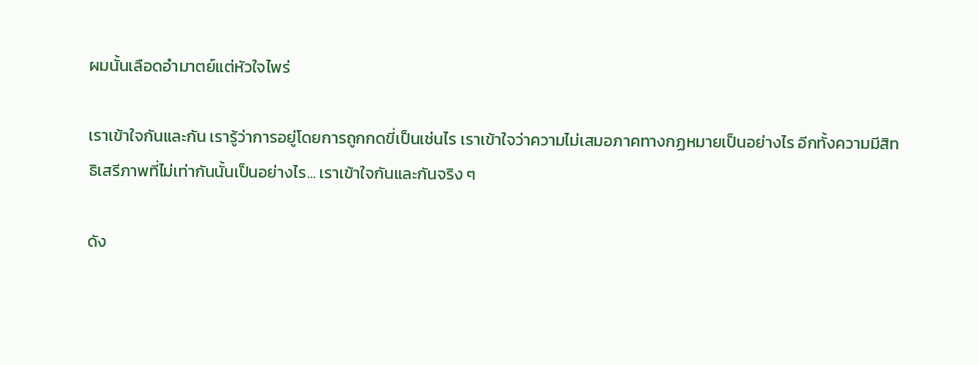ผมนั้นเลือดอำมาตย์แต่หัวใจไพร่

เราเข้าใจกันและกัน เรารู้ว่าการอยู่โดยการถูกกดขี่เป็นเช่นไร เราเข้าใจว่าความไม่เสมอภาคทางกฏหมายเป็นอย่างไร อีกทั้งความมีสิทธิเสรีภาพที่ไม่เท่ากันนั้นเป็นอย่างไร... เราเข้าใจกันและกันจริง ๆ

ดัง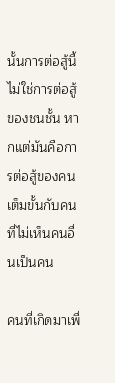นั้นการต่อสู้นี้ไม่ใช่การต่อสู้ของชนชั้น หากแต่มันคือการต่อสู้ของคนเต็มขั้นกับคนที่ไม่เห็นคนอื่นเป็นคน

คนที่เกิดมาเพื่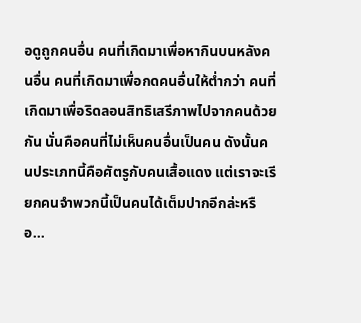อดูถูกคนอื่น คนที่เกิดมาเพื่อหากินบนหลังคนอื่น คนที่เกิดมาเพื่อกดคนอื่นให้ต่ำกว่า คนที่เกิดมาเพื่อริดลอนสิทธิเสรีภาพไปจากคนด้วยกัน นั่นคือคนที่ไม่เห็นคนอื่นเป็นคน ดังนั้นคนประเภทนี้คือศัตรูกับคนเสื้อแดง แต่เราจะเรียกคนจำพวกนี้เป็นคนได้เต็มปากอีกล่ะหรือ...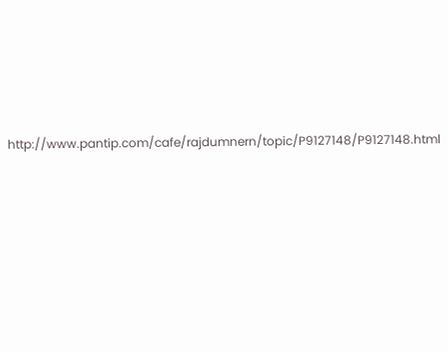http://www.pantip.com/cafe/rajdumnern/topic/P9127148/P9127148.html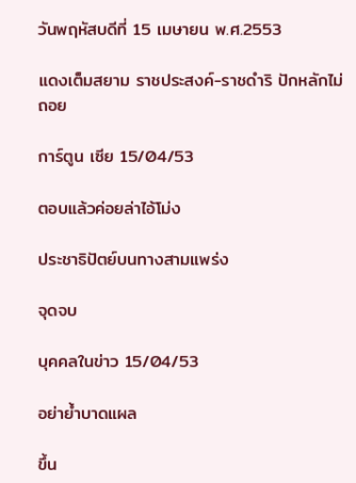วันพฤหัสบดีที่ 15 เมษายน พ.ศ.2553

แดงเต็มสยาม ราชประสงค์-ราชดำริ ปักหลักไม่ถอย

การ์ตูน เซีย 15/04/53

ตอบแล้วค่อยล่าไอ้โม่ง

ประชาธิปัตย์บนทางสามแพร่ง

จุดจบ

บุคคลในข่าว 15/04/53

อย่าย้ำบาดแผล

ขึ้น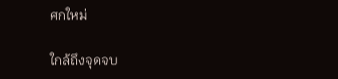ศกใหม่

ใกล้ถึงจุดจบ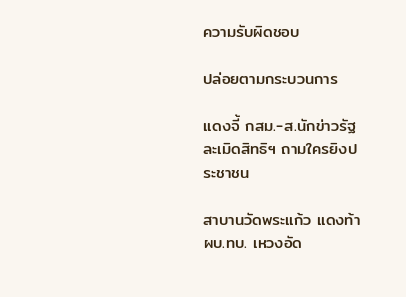ความรับผิดชอบ

ปล่อยตามกระบวนการ

แดงจี้ กสม.-ส.นักข่าวรัฐละเมิดสิทธิฯ ถามใครยิงประชาชน

สาบานวัดพระแก้ว แดงท้า ผบ.ทบ. เหวงอัด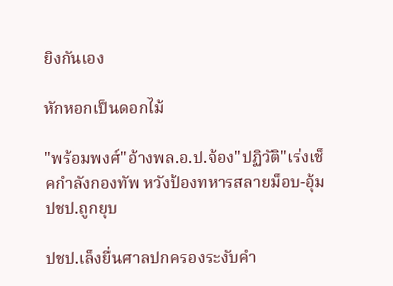ยิงกันเอง

หักหอกเป็นดอกไม้

"พร้อมพงศ์"อ้างพล.อ.ป.จ้อง"ปฏิวัติ"เร่งเช็คกำลังกองทัพ หวังป้องทหารสลายม็อบ-อุ้มปชป.ถูกยุบ

ปชป.เล็งยื่นศาลปกครองระงับคำ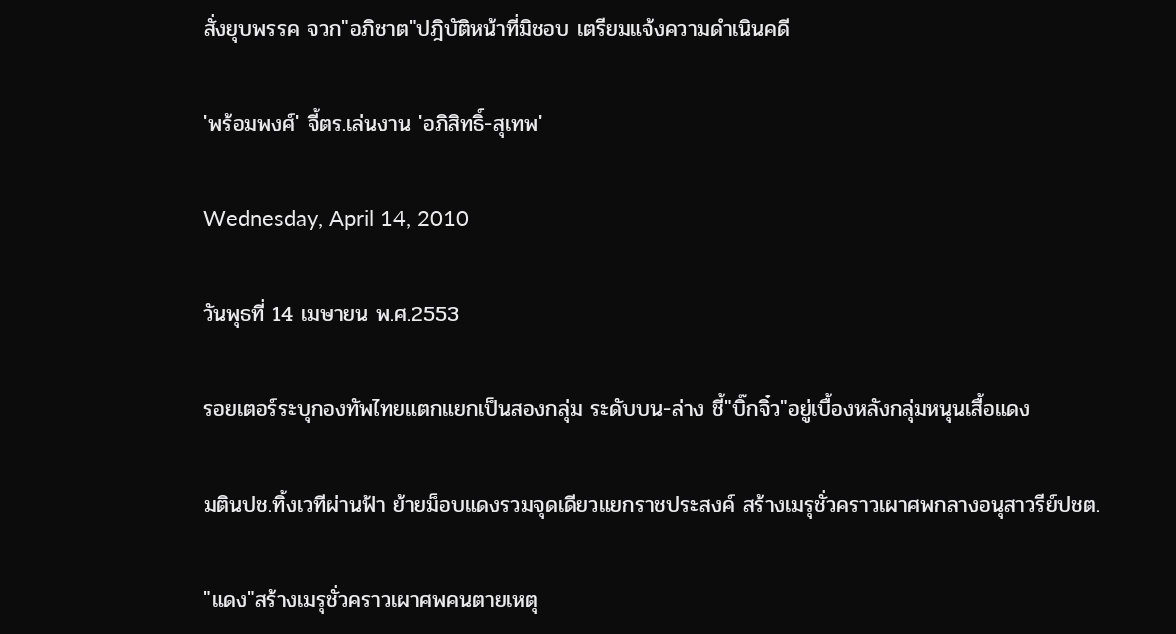สั่งยุบพรรค จวก"อภิชาต"ปฎิบัติหน้าที่มิชอบ เตรียมแจ้งความดำเนินคดี

'พร้อมพงศ์' จี้ตร.เล่นงาน 'อภิสิทธิ์-สุเทพ'

Wednesday, April 14, 2010

วันพุธที่ 14 เมษายน พ.ศ.2553

รอยเตอร์ระบุกองทัพไทยแตกแยกเป็นสองกลุ่ม ระดับบน-ล่าง ชี้"บิ๊กจิ๋ว"อยู่เบื้องหลังกลุ่มหนุนเสื้อแดง

มตินปช.ทิ้งเวทีผ่านฟ้า ย้ายม็อบแดงรวมจุดเดียวแยกราชประสงค์ สร้างเมรุชั่วคราวเผาศพกลางอนุสาวรีย์ปชต.

"แดง"สร้างเมรุชั่วคราวเผาศพคนตายเหตุ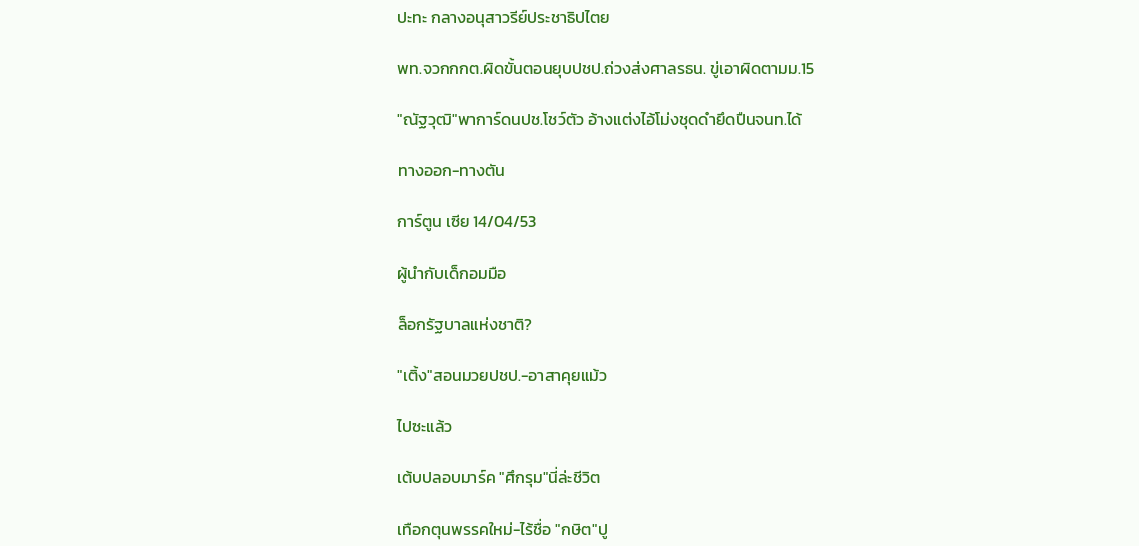ปะทะ กลางอนุสาวรีย์ประชาธิปไตย

พท.จวกกกต.ผิดขั้นตอนยุบปชป.ถ่วงส่งศาลรธน. ขู่เอาผิดตามม.15

"ณัฐวุฒิ"พาการ์ดนปช.โชว์ตัว อ้างแต่งไอ้โม่งชุดดำยึดปืนจนท.ได้

ทางออก-ทางตัน

การ์ตูน เซีย 14/04/53

ผู้นำกับเด็กอมมือ

ล็อกรัฐบาลแห่งชาติ?

"เติ้ง"สอนมวยปชป.-อาสาคุยแม้ว

ไปซะแล้ว

เต้บปลอบมาร์ค "ศึกรุม"นี่ล่ะชีวิต

เทือกตุนพรรคใหม่-ไร้ชื่อ "กษิต"ปู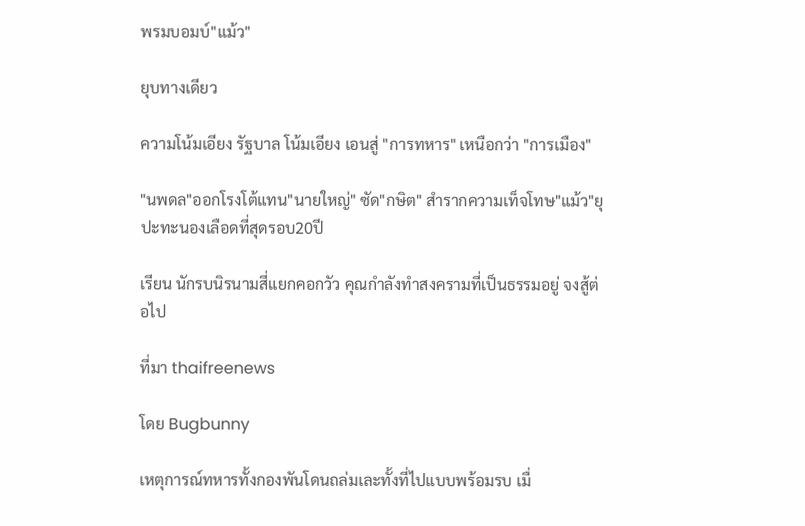พรมบอมบ์"แม้ว"

ยุบทางเดียว

ความโน้มเอียง รัฐบาล โน้มเอียง เอนสู่ "การทหาร" เหนือกว่า "การเมือง"

"นพดล"ออกโรงโต้แทน"นายใหญ่" ซัด"กษิต" สำรากความเท็จโทษ"แม้ว"ยุปะทะนองเลือดที่สุดรอบ20ปี

เรียน นักรบนิรนามสี่แยกคอกวัว คุณกำลังทำสงครามที่เป็นธรรมอยู่ จงสู้ต่อไป

ที่มา thaifreenews

โดย Bugbunny

เหตุการณ์ทหารทั้งกองพันโดนถล่มเละทั้งที่ไปแบบพร้อมรบ เมื่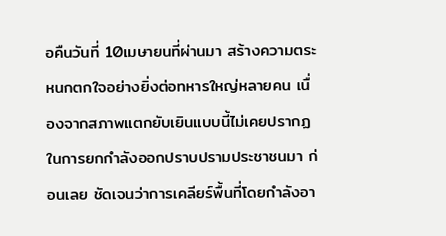อคืนวันที่ 10เมษายนที่ผ่านมา สร้างความตระหนกตกใจอย่างยิ่งต่อทหารใหญ่หลายคน เนื่องจากสภาพแตกยับเยินแบบนี้ไม่เคยปรากฏในการยกกำลังออกปราบปรามประชาชนมา ก่อนเลย ชัดเจนว่าการเคลียร์พื้นที่โดยกำลังอา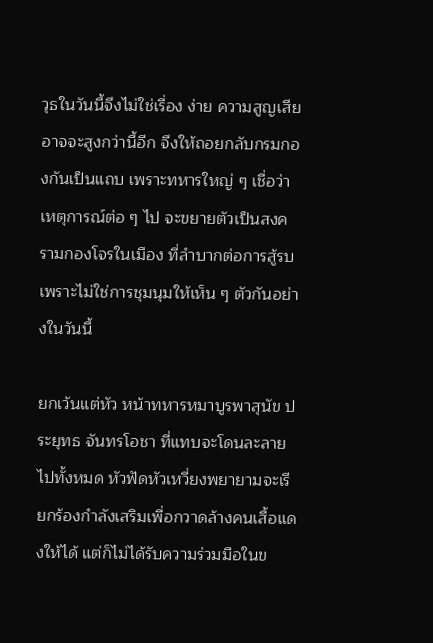วุธในวันนี้จึงไม่ใช่เรื่อง ง่าย ความสูญเสียอาจจะสูงกว่านี้อีก จึงให้ถอยกลับกรมกองกันเป็นแถบ เพราะทหารใหญ่ ๆ เชื่อว่า เหตุการณ์ต่อ ๆ ไป จะขยายตัวเป็นสงครามกองโจรในเมือง ที่ลำบากต่อการสู้รบ เพราะไม่ใช่การชุมนุมให้เห็น ๆ ตัวกันอย่างในวันนี้

ยกเว้นแต่หัว หน้าทหารหมาบูรพาสุนัข ประยุทธ จันทรโอชา ที่แทบจะโดนละลายไปทั้งหมด หัวฟัดหัวเหวี่ยงพยายามจะเรียกร้องกำลังเสริมเพื่อกวาดล้างคนเสื้อแดงให้ได้ แต่ก็ไม่ได้รับความร่วมมือในข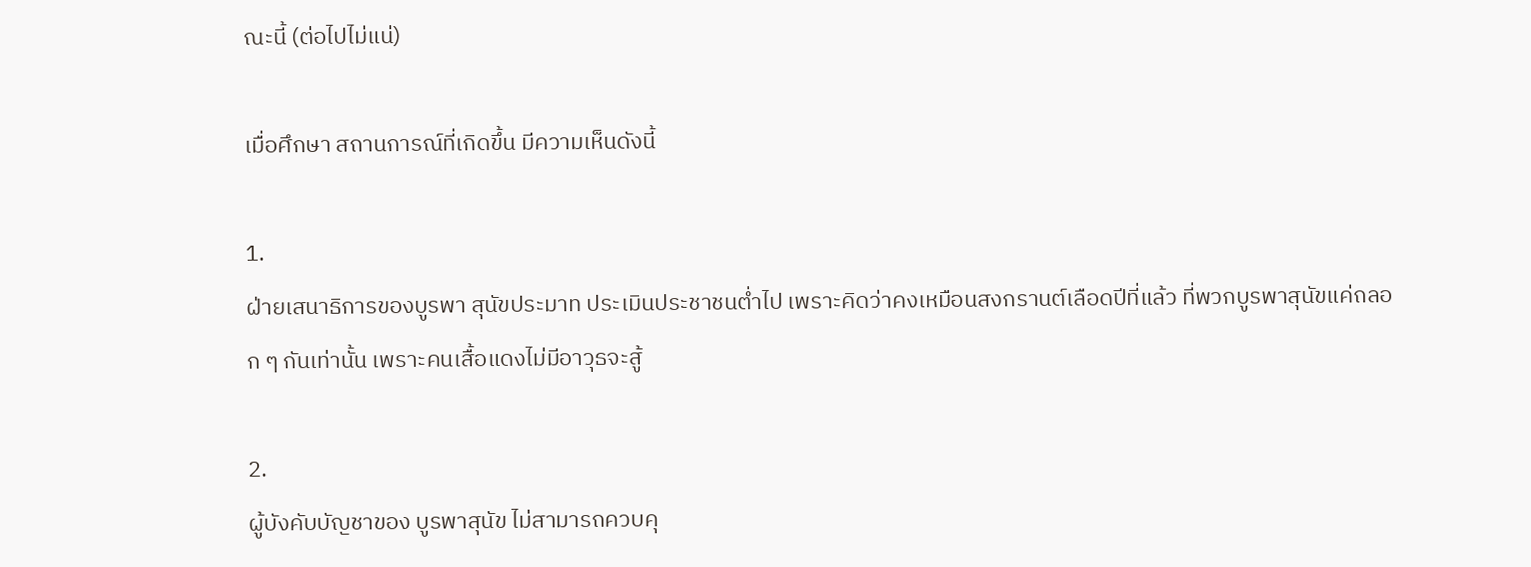ณะนี้ (ต่อไปไม่แน่)

เมื่อศึกษา สถานการณ์ที่เกิดขึ้น มีความเห็นดังนี้

1.
ฝ่ายเสนาธิการของบูรพา สุนัขประมาท ประเมินประชาชนต่ำไป เพราะคิดว่าคงเหมือนสงกรานต์เลือดปีที่แล้ว ที่พวกบูรพาสุนัขแค่ถลอก ๆ กันเท่านั้น เพราะคนเสื้อแดงไม่มีอาวุธจะสู้

2.
ผู้บังคับบัญชาของ บูรพาสุนัข ไม่สามารถควบคุ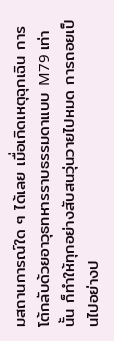มสถานการณ์ใด ๆ ได้เลย เมื่อเกิดเหตุฉุกเฉิน การโต้กลับด้วยอาวุธทหารราบธรรมดาแบบ M79 เท่านั้น ก็ทำให้ทุกอย่างสับสนวุ่นวายไปหมด การถอยเป็นไปอย่างป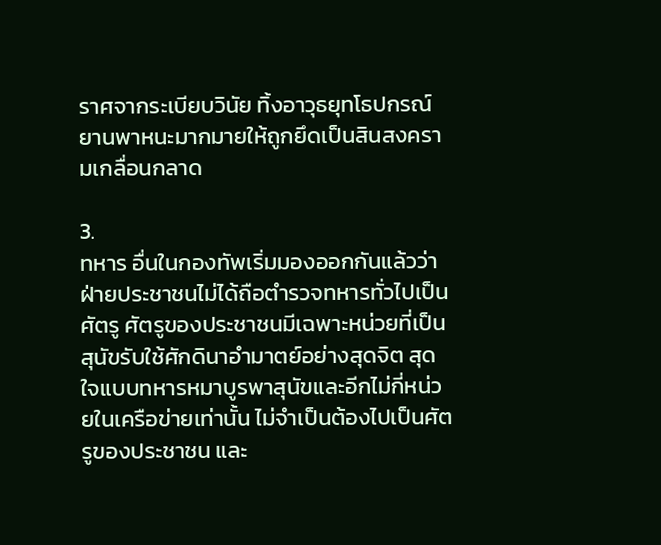ราศจากระเบียบวินัย ทิ้งอาวุธยุทโธปกรณ์ยานพาหนะมากมายให้ถูกยึดเป็นสินสงครามเกลื่อนกลาด

3.
ทหาร อื่นในกองทัพเริ่มมองออกกันแล้วว่า ฝ่ายประชาชนไม่ได้ถือตำรวจทหารทั่วไปเป็นศัตรู ศัตรูของประชาชนมีเฉพาะหน่วยที่เป็นสุนัขรับใช้ศักดินาอำมาตย์อย่างสุดจิต สุดใจแบบทหารหมาบูรพาสุนัขและอีกไม่กี่หน่วยในเครือข่ายเท่านั้น ไม่จำเป็นต้องไปเป็นศัตรูของประชาชน และ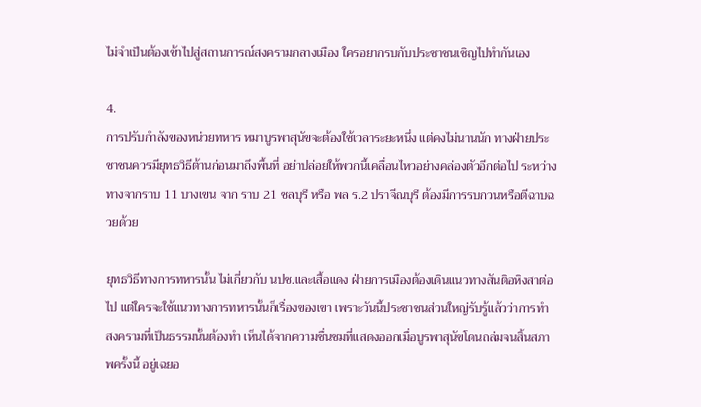ไม่จำเป็นต้องเข้าไปสู่สถานการณ์สงครามกลางเมือง ใครอยากรบกับประชาชนเชิญไปทำกันเอง

4.
การปรับกำลังของหน่วยทหาร หมาบูรพาสุนัขจะต้องใช้เวลาระยะหนึ่ง แต่คงไม่นานนัก ทางฝ่ายประชาชนควรมียุทธวิธีต้านก่อนมาถึงพื้นที่ อย่าปล่อยให้พวกนี้เคลื่อนไหวอย่างคล่องตัวอีกต่อไป ระหว่างทางจากราบ 11 บางเขน จาก ราบ 21 ชลบุรี หรือ พล ร.2 ปราจีณบุรี ต้องมีการรบกวนหรือตีฉาบฉวยด้วย

ยุทธวิธีทางการทหารนั้น ไม่เกี่ยวกับ นปช.และเสื้อแดง ฝ่ายการเมืองต้องเดินแนวทางสันติอหิงสาต่อไป แต่ใครจะใช้แนวทางการทหารนั้นก็เรื่องของเขา เพราะวันนี้ประชาชนส่วนใหญ่รับรู้แล้วว่าการทำ สงครามที่เป็นธรรมนั้นต้องทำ เห็นได้จากความชื่นชมที่แสดงออกเมื่อบูรพาสุนัขโดนถล่มจนสิ้นสภาพครั้งนี้ อยู่เฉยอ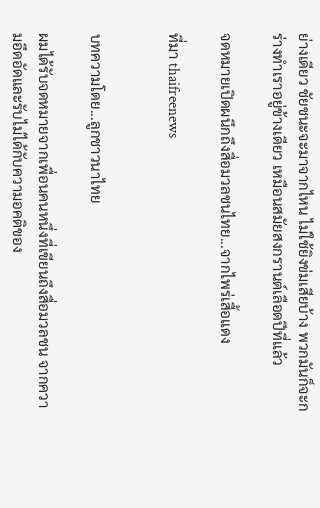ย่างเดียว ชัยชนะจะมาจากไหน ไม่ใช้ยิงข่มเสียบ้าง พวกมันก็จะกร่างทำเราอยู่ข้างเดียว เหมือนสมัยสงกรานต์เลือดปีที่แล้ว

จดหมายเปิดผนึกถึงสื่อมวลชนไทย...จากไพร่เสื้อแดง

ที่มา thaifreenews


บทความโดย...ลูกชาวนาไทย

ผมได้รับจดหมายจากเพื่อนคนหนึ่งที่เขียนถึงสื่อมวลชน จากความอึดอัดและรับไม่ได้กับความอคติของ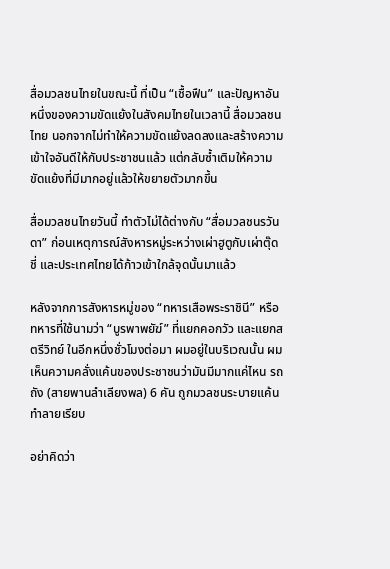สื่อมวลชนไทยในขณะนี้ ที่เป็น “เชื้อฟืน” และปัญหาอันหนึ่งของความขัดแย้งในสังคมไทยในเวลานี้ สื่อมวลชนไทย นอกจากไม่ทำให้ความขัดแย้งลดลงและสร้างความเข้าใจอันดีให้กับประชาชนแล้ว แต่กลับซ้ำเติมให้ความขัดแย้งที่มีมากอยู่แล้วให้ขยายตัวมากขึ้น

สื่อมวลชนไทยวันนี้ ทำตัวไม่ได้ต่างกับ “สื่อมวลชนรวันดา” ก่อนเหตุการณ์สังหารหมู่ระหว่างเผ่าฮูตูกับเผ่าตุ๊ดชี่ และประเทศไทยได้ก้าวเข้าใกล้จุดนั้นมาแล้ว

หลังจากการสังหารหมู่ของ “ทหารเสือพระราชินี” หรือทหารที่ใช้นามว่า “บูรพาพยัฆ์” ที่แยกคอกวัว และแยกสตรีวิทย์ ในอีกหนึ่งชั่วโมงต่อมา ผมอยู่ในบริเวณนั้น ผมเห็นความคลั่งแค้นของประชาชนว่ามันมีมากแค่ไหน รถถัง (สายพานลำเลียงพล) 6 คัน ถูกมวลชนระบายแค้นทำลายเรียบ

อย่าคิดว่า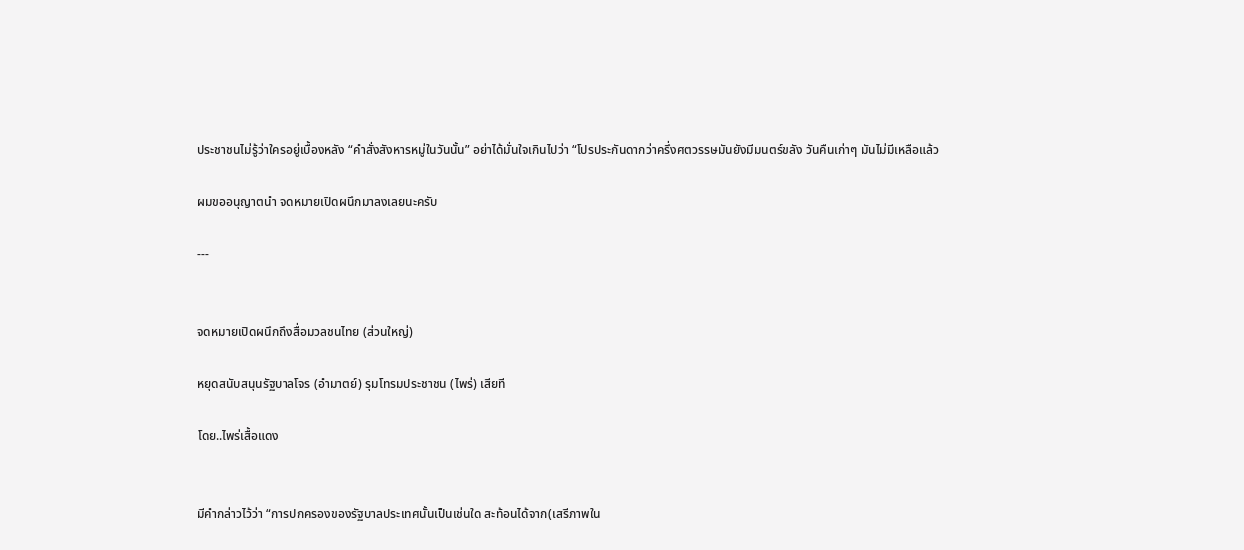ประชาชนไม่รู้ว่าใครอยู่เบื้องหลัง “คำสั่งสังหารหมู่ในวันนั้น” อย่าได้มั่นใจเกินไปว่า “โปรประกันดากว่าครึ่งศตวรรษมันยังมีมนตร์ขลัง วันคืนเก่าๆ มันไม่มีเหลือแล้ว

ผมขออนุญาตนำ จดหมายเปิดผนึกมาลงเลยนะครับ

---


จดหมายเปิดผนึกถึงสื่อมวลชนไทย (ส่วนใหญ่)

หยุดสนับสนุนรัฐบาลโจร (อำมาตย์) รุมโทรมประชาชน (ไพร่) เสียที

โดย..ไพร่เสื้อแดง


มีคำกล่าวไว้ว่า “การปกครองของรัฐบาลประเทศนั้นเป็นเช่นใด สะท้อนได้จาก(เสรีภาพใน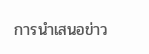การนำเสนอข่าว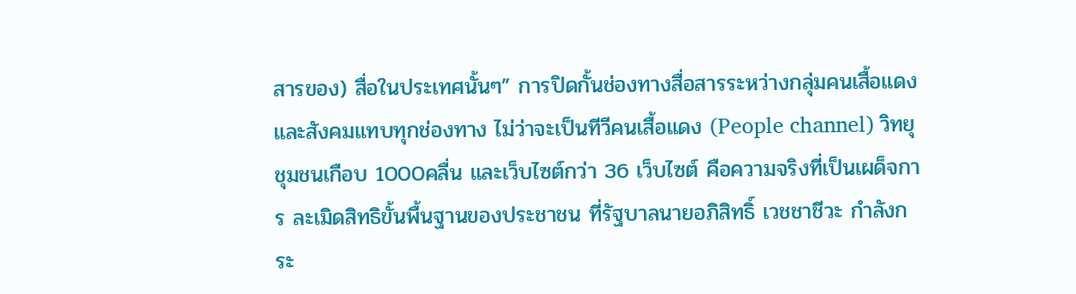สารของ) สื่อในประเทศนั้นๆ” การปิดกั้นช่องทางสื่อสารระหว่างกลุ่มคนเสื้อแดงและสังคมแทบทุกช่องทาง ไม่ว่าจะเป็นทีวีคนเสื้อแดง (People channel) วิทยุชุมชนเกือบ 1000คลื่น และเว็บไซต์กว่า 36 เว็บไซต์ คือความจริงที่เป็นเผด็จการ ละเมิดสิทธิขั้นพื้นฐานของประชาชน ที่รัฐบาลนายอภิสิทธิ์ เวชชาชีวะ กำลังกระ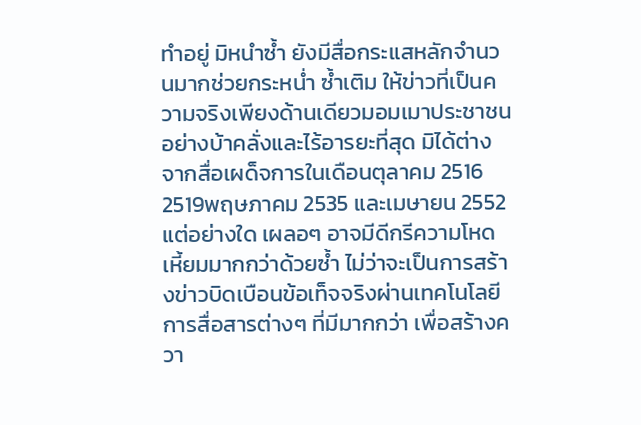ทำอยู่ มิหนำซ้ำ ยังมีสื่อกระแสหลักจำนวนมากช่วยกระหน่ำ ซ้ำเติม ให้ข่าวที่เป็นความจริงเพียงด้านเดียวมอมเมาประชาชนอย่างบ้าคลั่งและไร้อารยะที่สุด มิได้ต่างจากสื่อเผด็จการในเดือนตุลาคม 2516 2519พฤษภาคม 2535 และเมษายน 2552 แต่อย่างใด เผลอๆ อาจมีดีกรีความโหดเหี้ยมมากกว่าด้วยซ้ำ ไม่ว่าจะเป็นการสร้างข่าวบิดเบือนข้อเท็จจริงผ่านเทคโนโลยีการสื่อสารต่างๆ ที่มีมากกว่า เพื่อสร้างควา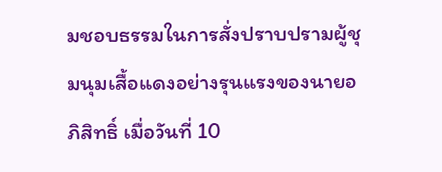มชอบธรรมในการสั่งปราบปรามผู้ชุมนุมเสื้อแดงอย่างรุนแรงของนายอภิสิทธิ์ เมื่อวันที่ 10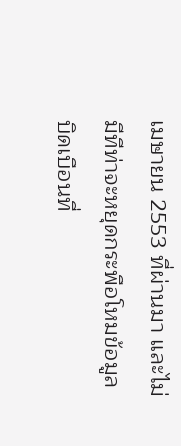เมษายน 2553 ที่ผ่านมา และไม่มีทีท่าจะหยุดกระพือโหมข้อมูลบิดเบือนที่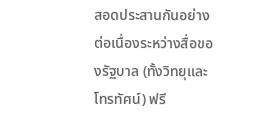สอดประสานกันอย่างต่อเนื่องระหว่างสื่อของรัฐบาล (ทั้งวิทยุและโทรทัศน์) ฟรี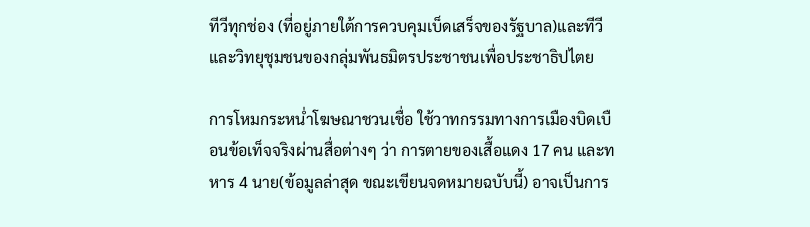ทีวีทุกช่อง (ที่อยู่ภายใต้การควบคุมเบ็ดเสร็จของรัฐบาล)และทีวีและวิทยุชุมชนของกลุ่มพันธมิตรประชาชนเพื่อประชาธิปไตย

การโหมกระหน่ำโฆษณาชวนเชื่อ ใช้วาทกรรมทางการเมืองบิดเบือนข้อเท็จจริงผ่านสื่อต่างๆ ว่า การตายของเสื้อแดง 17 คน และทหาร 4 นาย(ข้อมูลล่าสุด ขณะเขียนจดหมายฉบับนี้) อาจเป็นการ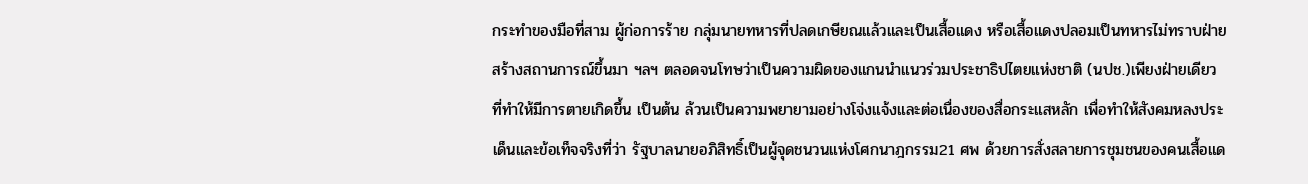กระทำของมือที่สาม ผู้ก่อการร้าย กลุ่มนายทหารที่ปลดเกษียณแล้วและเป็นเสื้อแดง หรือเสื้อแดงปลอมเป็นทหารไม่ทราบฝ่ายสร้างสถานการณ์ขึ้นมา ฯลฯ ตลอดจนโทษว่าเป็นความผิดของแกนนำแนวร่วมประชาธิปไตยแห่งชาติ (นปช.)เพียงฝ่ายเดียว ที่ทำให้มีการตายเกิดขึ้น เป็นต้น ล้วนเป็นความพยายามอย่างโจ่งแจ้งและต่อเนื่องของสื่อกระแสหลัก เพื่อทำให้สังคมหลงประเด็นและข้อเท็จจริงที่ว่า รัฐบาลนายอภิสิทธิ์เป็นผู้จุดชนวนแห่งโศกนาฎกรรม21 ศพ ด้วยการสั่งสลายการชุมชนของคนเสื้อแด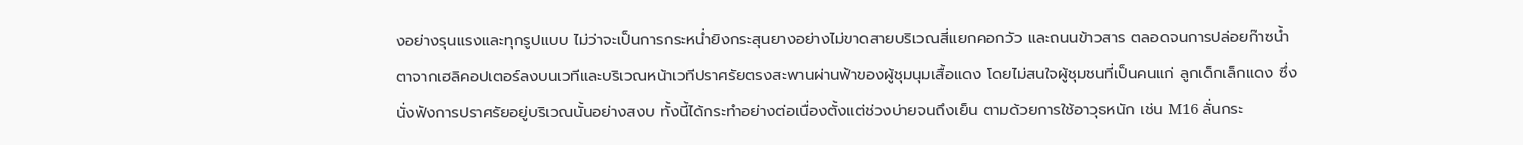งอย่างรุนแรงและทุกรูปแบบ ไม่ว่าจะเป็นการกระหน่ำยิงกระสุนยางอย่างไม่ขาดสายบริเวณสี่แยกคอกวัว และถนนข้าวสาร ตลอดจนการปล่อยก๊าซน้ำตาจากเฮลิคอปเตอร์ลงบนเวทีและบริเวณหน้าเวทีปราศรัยตรงสะพานผ่านฟ้าของผู้ชุมนุมเสื้อแดง โดยไม่สนใจผู้ชุมชนที่เป็นคนแก่ ลูกเด็กเล็กแดง ซึ่งนั่งฟังการปราศรัยอยู่บริเวณนั้นอย่างสงบ ทั้งนี้ได้กระทำอย่างต่อเนื่องตั้งแต่ช่วงบ่ายจนถึงเย็น ตามด้วยการใช้อาวุธหนัก เช่น M16 ลั่นกระ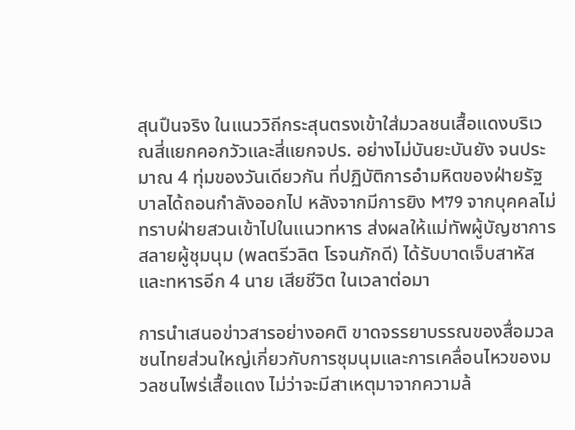สุนปืนจริง ในแนววิถีกระสุนตรงเข้าใส่มวลชนเสื้อแดงบริเวณสี่แยกคอกวัวและสี่แยกจปร. อย่างไม่บันยะบันยัง จนประมาณ 4 ทุ่มของวันเดียวกัน ที่ปฏิบัติการอำมหิตของฝ่ายรัฐบาลได้ถอนกำลังออกไป หลังจากมีการยิง M79 จากบุคคลไม่ทราบฝ่ายสวนเข้าไปในแนวทหาร ส่งผลให้แม่ทัพผู้บัญชาการสลายผู้ชุมนุม (พลตรีวลิต โรจนภักดี) ได้รับบาดเจ็บสาหัส และทหารอีก 4 นาย เสียชีวิต ในเวลาต่อมา

การนำเสนอข่าวสารอย่างอคติ ขาดจรรยาบรรณของสื่อมวลชนไทยส่วนใหญ่เกี่ยวกับการชุมนุมและการเคลื่อนไหวของมวลชนไพร่เสื้อแดง ไม่ว่าจะมีสาเหตุมาจากความล้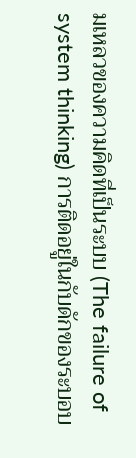มเหลวของความคิดที่เป็นระบบ (The failure of system thinking) การติดอยู่ในกับดักของระบอบ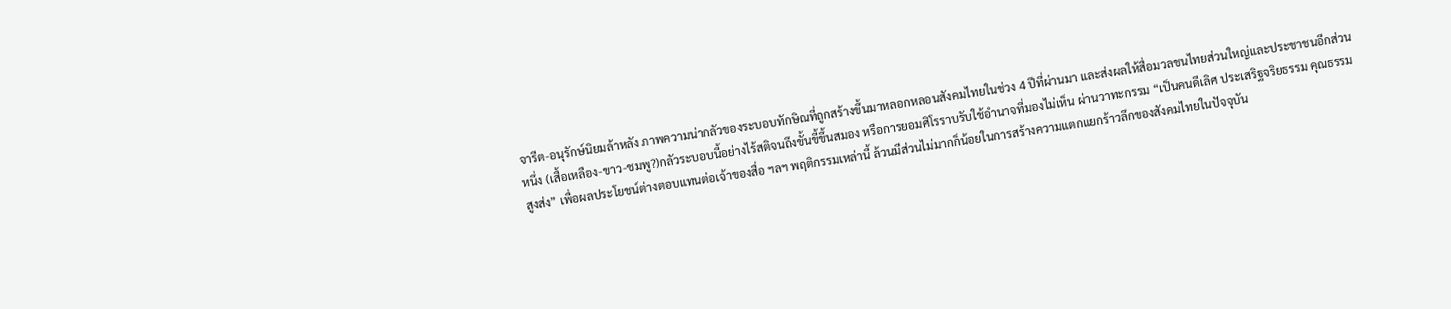จารีต-อนุรักษ์นิยมล้าหลัง ภาพความน่ากลัวของระบอบทักษิณที่ถูกสร้างขึ้นมาหลอกหลอนสังคมไทยในช่วง 4 ปีที่ผ่านมา และส่งผลให้สื่อมวลชนไทยส่วนใหญ่และประชาชนอีกส่วนหนึ่ง (เสื้อเหลือง-ขาว-ชมพู?)กลัวระบอบนี้อย่างไร้สติจนถึงขั้นขี้ขึ้นสมอง หรือการยอมศิโรราบรับใช้อำนาจที่มองไม่เห็น ผ่านวาทะกรรม “เป็นคนดีเลิศ ประเสริฐจริยธรรม คุณธรรมสูงส่ง” เพื่อผลประโยชน์ต่างตอบแทนต่อเจ้าของสื่อ ฯลฯ พฤติกรรมเหล่านี้ ล้วนมีส่วนไม่มากก็น้อยในการสร้างความแตกแยกร้าวลึกของสังคมไทยในปัจจุบัน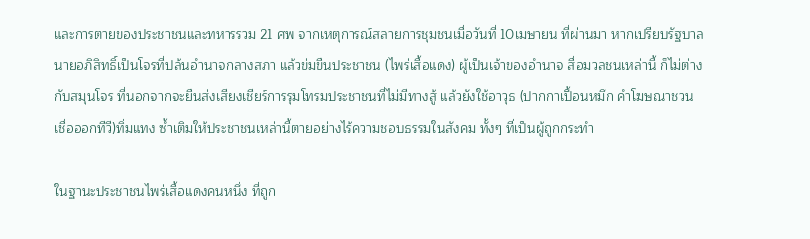และการตายของประชาชนและทหารรวม 21 ศพ จากเหตุการณ์สลายการชุมชนเมื่อวันที่ 10เมษายน ที่ผ่านมา หากเปรียบรัฐบาลนายอภิสิทธิ์เป็นโจรที่ปล้นอำนาจกลางสภา แล้วข่มขืนประชาชน (ไพร่เสื้อแดง) ผู้เป็นเจ้าของอำนาจ สื่อมวลชนเหล่านี้ ก็ไม่ต่างกับสมุนโจร ที่นอกจากจะยืนส่งเสียงเชียร์การรุมโทรมประชาชนที่ไม่มีทางสู้ แล้วยังใช้อาวุธ (ปากกาเปื้อนหมึก คำโฆษณาชวนเชื่อออกทีวี)ทิ่มแทง ซ้ำเติมให้ประชาชนเหล่านี้ตายอย่างไร้ความชอบธรรมในสังคม ทั้งๆ ที่เป็นผู้ถูกกระทำ

ในฐานะประชาชนไพร่เสื้อแดงคนหนึ่ง ที่ถูก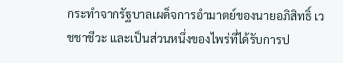กระทำจากรัฐบาลเผด็จการอำมาตย์ของนายอภิสิทธิ์ เวชชาชีวะ และเป็นส่วนหนึ่งของไพร่ที่ได้รับการป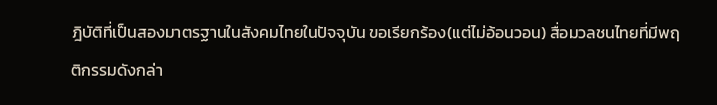ฎิบัติที่เป็นสองมาตรฐานในสังคมไทยในปัจจุบัน ขอเรียกร้อง(แต่ไม่อ้อนวอน) สื่อมวลชนไทยที่มีพฤติกรรมดังกล่า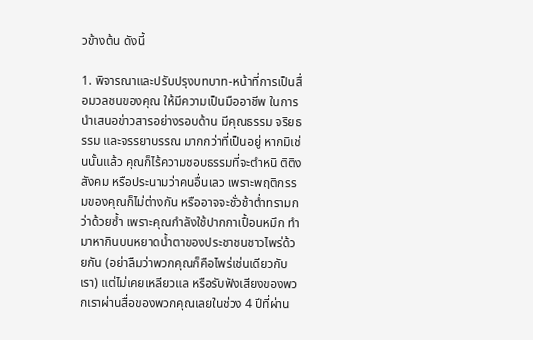วข้างต้น ดังนี้

1. พิจารณาและปรับปรุงบทบาท-หน้าที่การเป็นสื่อมวลชนของคุณ ให้มีความเป็นมืออาชีพ ในการนำเสนอข่าวสารอย่างรอบด้าน มีคุณธรรม จริยธรรม และจรรยาบรรณ มากกว่าที่เป็นอยู่ หากมิเช่นนั้นแล้ว คุณก็ไร้ความชอบธรรมที่จะตำหนิ ติติงสังคม หรือประนามว่าคนอื่นเลว เพราะพฤติกรรมของคุณก็ไม่ต่างกัน หรืออาจจะชั่วช้าต่ำทรามกว่าด้วยซ้ำ เพราะคุณกำลังใช้ปากกาเปื้อนหมึก ทำมาหากินบนหยาดน้ำตาของประชาชนชาวไพร่ด้วยกัน (อย่าลืมว่าพวกคุณก็คือไพร่เช่นเดียวกับเรา) แต่ไม่เคยเหลียวแล หรือรับฟังเสียงของพวกเราผ่านสื่อของพวกคุณเลยในช่วง 4 ปีที่ผ่าน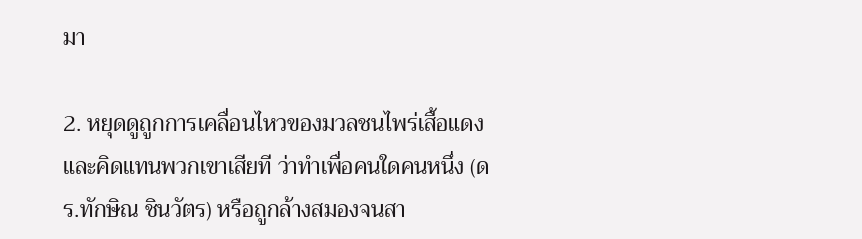มา

2. หยุดดูถูกการเคลื่อนไหวของมวลชนไพร่เสื้อแดงและคิดแทนพวกเขาเสียที ว่าทำเพื่อคนใดคนหนึ่ง (ดร.ทักษิณ ชินวัตร) หรือถูกล้างสมองจนสา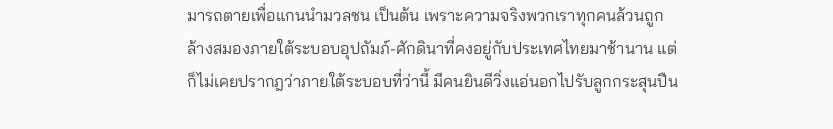มารถตายเพื่อแกนนำมวลชน เป็นต้น เพราะความจริงพวกเราทุกคนล้วนถูกล้างสมองภายใต้ระบอบอุปถัมภ์-ศักดินาที่คงอยู่กับประเทศไทยมาช้านาน แต่ก็ไม่เคยปรากฎว่าภายใต้ระบอบที่ว่านี้ มีคนยินดีวิ่งแอ่นอกไปรับลูกกระสุนปืน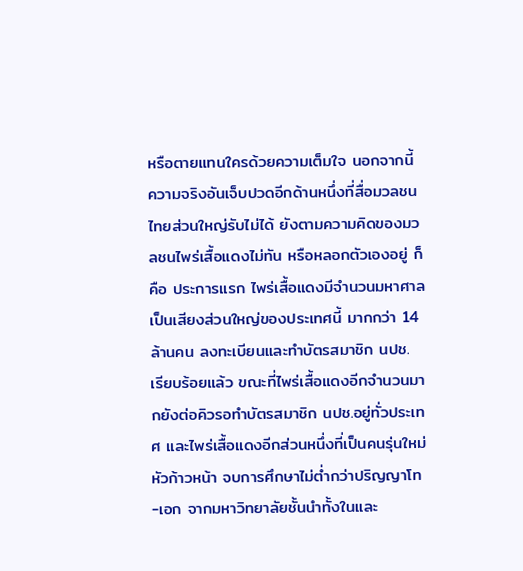หรือตายแทนใครด้วยความเต็มใจ นอกจากนี้ ความจริงอันเจ็บปวดอีกด้านหนึ่งที่สื่อมวลชนไทยส่วนใหญ่รับไม่ได้ ยังตามความคิดของมวลชนไพร่เสื้อแดงไม่ทัน หรือหลอกตัวเองอยู่ ก็คือ ประการแรก ไพร่เสื้อแดงมีจำนวนมหาศาล เป็นเสียงส่วนใหญ่ของประเทศนี้ มากกว่า 14 ล้านคน ลงทะเบียนและทำบัตรสมาชิก นปช. เรียบร้อยแล้ว ขณะที่ไพร่เสื้อแดงอีกจำนวนมากยังต่อคิวรอทำบัตรสมาชิก นปช.อยู่ทั่วประเทศ และไพร่เสื้อแดงอีกส่วนหนึ่งที่เป็นคนรุ่นใหม่ หัวก้าวหน้า จบการศึกษาไม่ต่ำกว่าปริญญาโท-เอก จากมหาวิทยาลัยชั้นนำทั้งในและ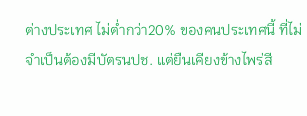ต่างประเทศ ไม่ต่ำกว่า20% ของคนประเทศนี้ ที่ไม่จำเป็นต้องมีบัตรนปช. แต่ยืนเคียงข้างไพร่สี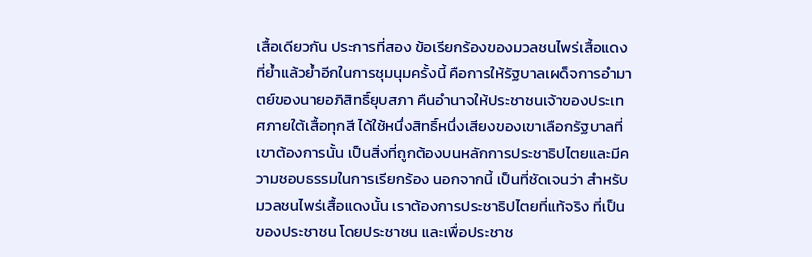เสื้อเดียวกัน ประการที่สอง ข้อเรียกร้องของมวลชนไพร่เสื้อแดงที่ย้ำแล้วย้ำอีกในการชุมนุมครั้งนี้ คือการให้รัฐบาลเผด็จการอำมาตย์ของนายอภิสิทธิ์ยุบสภา คืนอำนาจให้ประชาชนเจ้าของประเทศภายใต้เสื้อทุกสี ได้ใช้หนึ่งสิทธิ์หนึ่งเสียงของเขาเลือกรัฐบาลที่เขาต้องการนั้น เป็นสิ่งที่ถูกต้องบนหลักการประชาธิปไตยและมีความชอบธรรมในการเรียกร้อง นอกจากนี้ เป็นที่ชัดเจนว่า สำหรับมวลชนไพร่เสื้อแดงนั้น เราต้องการประชาธิปไตยที่แท้จริง ที่เป็นของประชาชน โดยประชาชน และเพื่อประชาช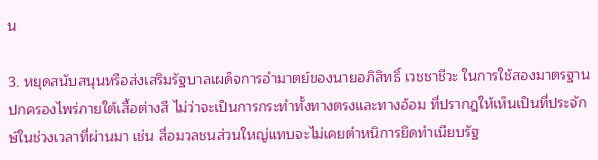น

3. หยุดสนับสนุนหรือส่งเสริมรัฐบาลเผด็จการอำมาตย์ของนายอภิสิทธิ์ เวชชาชีวะ ในการใช้สองมาตรฐานปกครองไพร่ภายใต้เสื้อต่างสี ไม่ว่าจะเป็นการกระทำทั้งทางตรงและทางอ้อม ที่ปรากฎให้เห็นเป็นที่ประจักษ์ในช่วงเวลาที่ผ่านมา เช่น สื่อมวลชนส่วนใหญ่แทบจะไม่เคยตำหนิการยึดทำเนียบรัฐ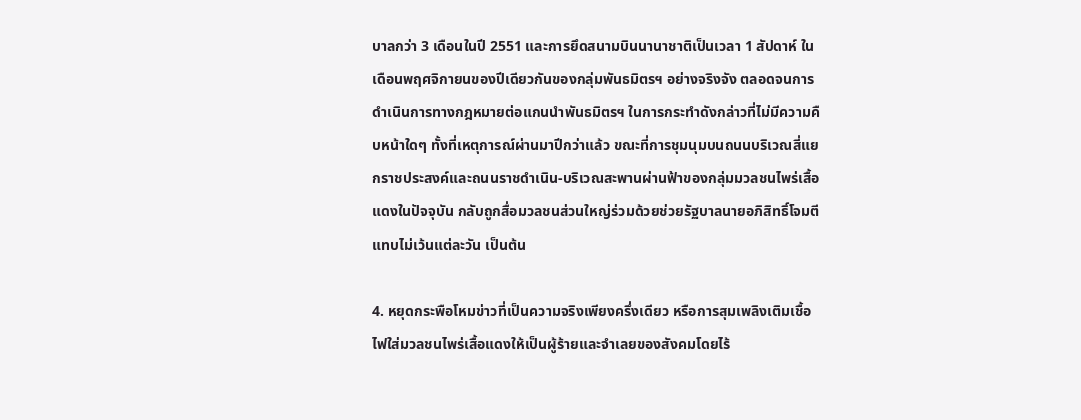บาลกว่า 3 เดือนในปี 2551 และการยึดสนามบินนานาชาติเป็นเวลา 1 สัปดาห์ ในเดือนพฤศจิกายนของปีเดียวกันของกลุ่มพันธมิตรฯ อย่างจริงจัง ตลอดจนการดำเนินการทางกฎหมายต่อแกนนำพันธมิตรฯ ในการกระทำดังกล่าวที่ไม่มีความคืบหน้าใดๆ ทั้งที่เหตุการณ์ผ่านมาปีกว่าแล้ว ขณะที่การชุมนุมบนถนนบริเวณสี่แยกราชประสงค์และถนนราชดำเนิน-บริเวณสะพานผ่านฟ้าของกลุ่มมวลชนไพร่เสื้อแดงในปัจจุบัน กลับถูกสื่อมวลชนส่วนใหญ่ร่วมด้วยช่วยรัฐบาลนายอภิสิทธิ์โจมตีแทบไม่เว้นแต่ละวัน เป็นต้น

4. หยุดกระพือโหมข่าวที่เป็นความจริงเพียงครึ่งเดียว หรือการสุมเพลิงเติมเชื้อไฟใส่มวลชนไพร่เสื้อแดงให้เป็นผู้ร้ายและจำเลยของสังคมโดยไร้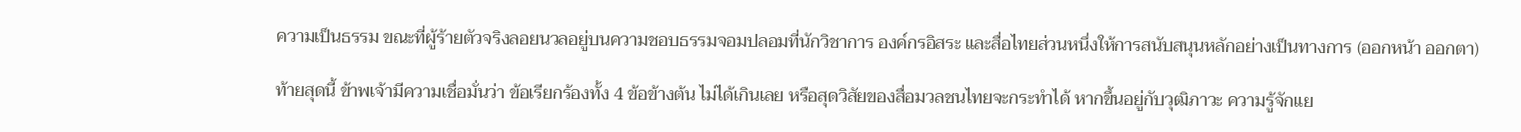ความเป็นธรรม ขณะที่ผู้ร้ายตัวจริงลอยนวลอยู่บนความชอบธรรมจอมปลอมที่นักวิชาการ องค์กรอิสระ และสื่อไทยส่วนหนึ่งให้การสนับสนุนหลักอย่างเป็นทางการ (ออกหน้า ออกตา)

ท้ายสุดนี้ ข้าพเจ้ามีความเชื่อมั่นว่า ข้อเรียกร้องทั้ง 4 ข้อข้างต้น ไม่ได้เกินเลย หรือสุดวิสัยของสื่อมวลชนไทยจะกระทำได้ หากขึ้นอยู่กับวุฒิภาวะ ความรู้จักแย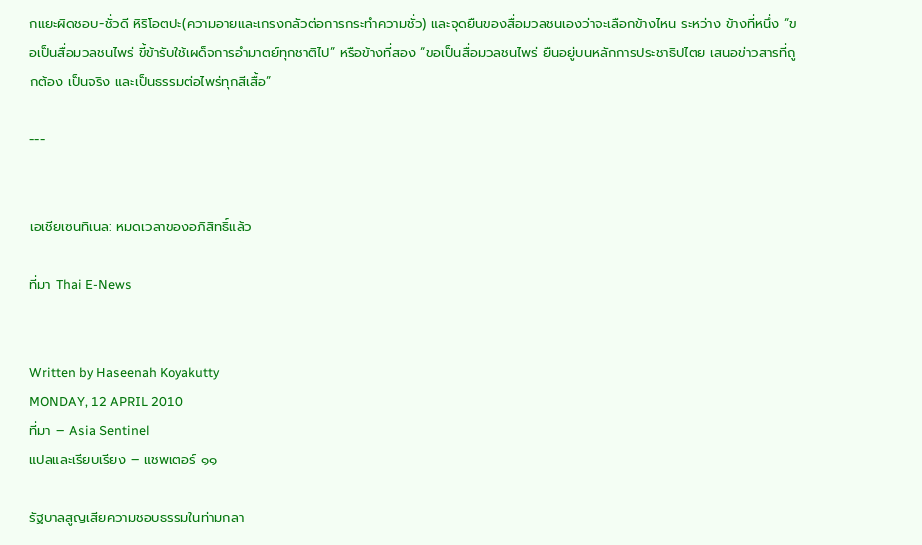กแยะผิดชอบ-ชั่วดี หิริโอตปะ(ความอายและเกรงกลัวต่อการกระทำความชั่ว) และจุดยืนของสื่อมวลชนเองว่าจะเลือกข้างไหน ระหว่าง ข้างที่หนึ่ง “ขอเป็นสื่อมวลชนไพร่ ขี้ข้ารับใช้เผด็จการอำมาตย์ทุกชาติไป” หรือข้างที่สอง “ขอเป็นสื่อมวลชนไพร่ ยืนอยู่บนหลักการประชาธิปไตย เสนอข่าวสารที่ถูกต้อง เป็นจริง และเป็นธรรมต่อไพร่ทุกสีเสื้อ”

---


เอเชียเซนทิเนล: หมดเวลาของอภิสิทธิ์แล้ว

ที่มา Thai E-News


Written by Haseenah Koyakutty
MONDAY, 12 APRIL 2010
ที่มา – Asia Sentinel
แปลและเรียบเรียง – แชพเตอร์ ๑๑

รัฐบาลสูญเสียความชอบธรรมในท่ามกลา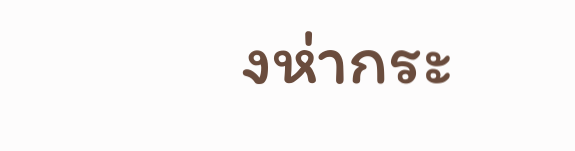งห่ากระ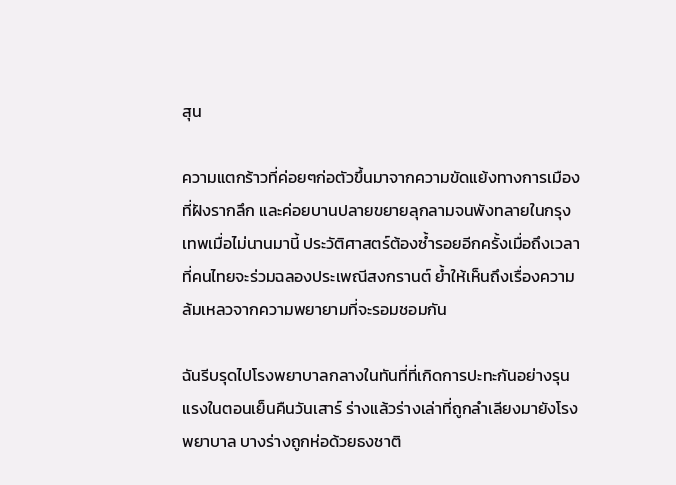สุน

ความแตกร้าวที่ค่อยๆก่อตัวขึ้นมาจากความขัดแย้งทางการเมืองที่ฝังรากลึก และค่อยบานปลายขยายลุกลามจนพังทลายในกรุงเทพเมื่อไม่นานมานี้ ประวัติศาสตร์ต้องซ้ำรอยอีกครั้งเมื่อถึงเวลาที่คนไทยจะร่วมฉลองประเพณีสงกรานต์ ย้ำให้เห็นถึงเรื่องความล้มเหลวจากความพยายามที่จะรอมชอมกัน

ฉันรีบรุดไปโรงพยาบาลกลางในทันที่ที่เกิดการปะทะกันอย่างรุนแรงในตอนเย็นคืนวันเสาร์ ร่างแล้วร่างเล่าที่ถูกลำเลียงมายังโรงพยาบาล บางร่างถูกห่อด้วยธงชาติ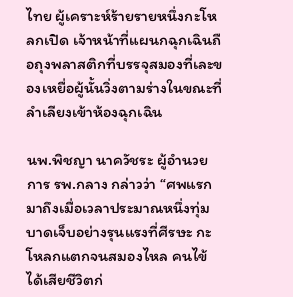ไทย ผู้เคราะห์ร้ายรายหนึ่งกะโหลกเปิด เจ้าหน้าที่แผนกฉุกเฉินถือถุงพลาสติกที่บรรจุสมองที่เละของเหยื่อผู้นั้นวิ่งตามร่างในขณะที่ลำเลียงเข้าห้องฉุกเฉิน

นพ.พิชญา นาควัชระ ผู้อำนวยการ รพ.กลาง กล่าวว่า “ศพแรกมาถึงเมื่อเวลาประมาณหนึ่งทุ่ม บาดเจ็บอย่างรุนแรงที่ศีรษะ กะโหลกแตกจนสมองไหล คนไข้ได้เสียชีวิตก่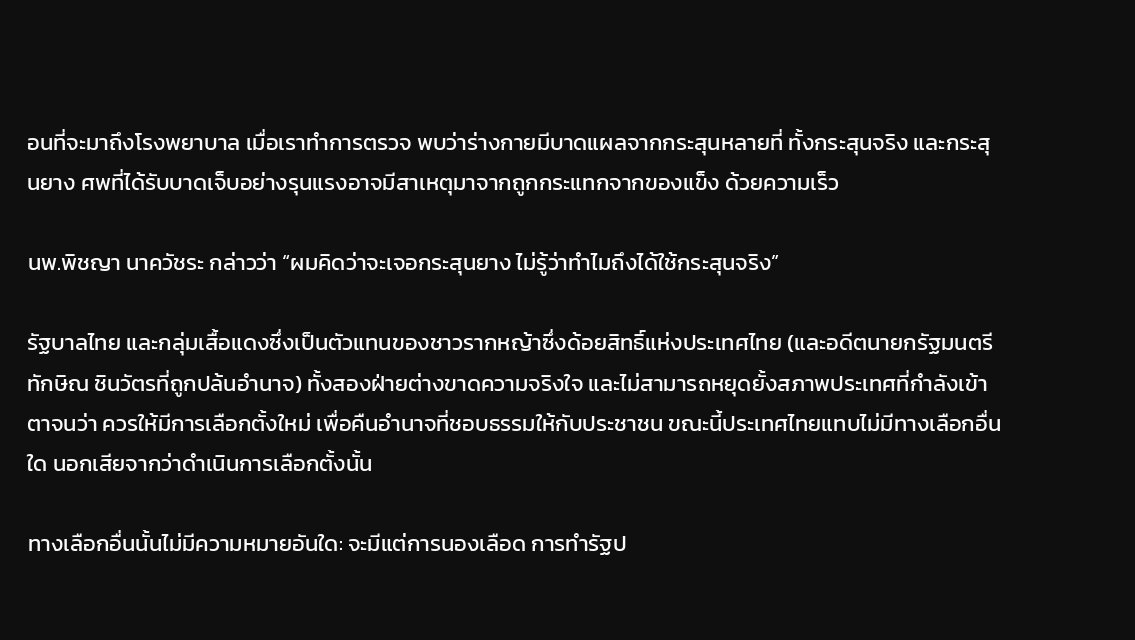อนที่จะมาถึงโรงพยาบาล เมื่อเราทำการตรวจ พบว่าร่างกายมีบาดแผลจากกระสุนหลายที่ ทั้งกระสุนจริง และกระสุนยาง ศพที่ได้รับบาดเจ็บอย่างรุนแรงอาจมีสาเหตุมาจากถูกกระแทกจากของแข็ง ด้วยความเร็ว

นพ.พิชญา นาควัชระ กล่าวว่า “ผมคิดว่าจะเจอกระสุนยาง ไม่รู้ว่าทำไมถึงได้ใช้กระสุนจริง”

รัฐบาลไทย และกลุ่มเสื้อแดงซึ่งเป็นตัวแทนของชาวรากหญ้าซึ่งด้อยสิทธิ์แห่งประเทศไทย (และอดีตนายกรัฐมนตรีทักษิณ ชินวัตรที่ถูกปล้นอำนาจ) ทั้งสองฝ่ายต่างขาดความจริงใจ และไม่สามารถหยุดยั้งสภาพประเทศที่กำลังเข้าตาจนว่า ควรให้มีการเลือกตั้งใหม่ เพื่อคืนอำนาจที่ชอบธรรมให้กับประชาชน ขณะนี้ประเทศไทยแทบไม่มีทางเลือกอื่นใด นอกเสียจากว่าดำเนินการเลือกตั้งนั้น

ทางเลือกอื่นนั้นไม่มีความหมายอันใด: จะมีแต่การนองเลือด การทำรัฐป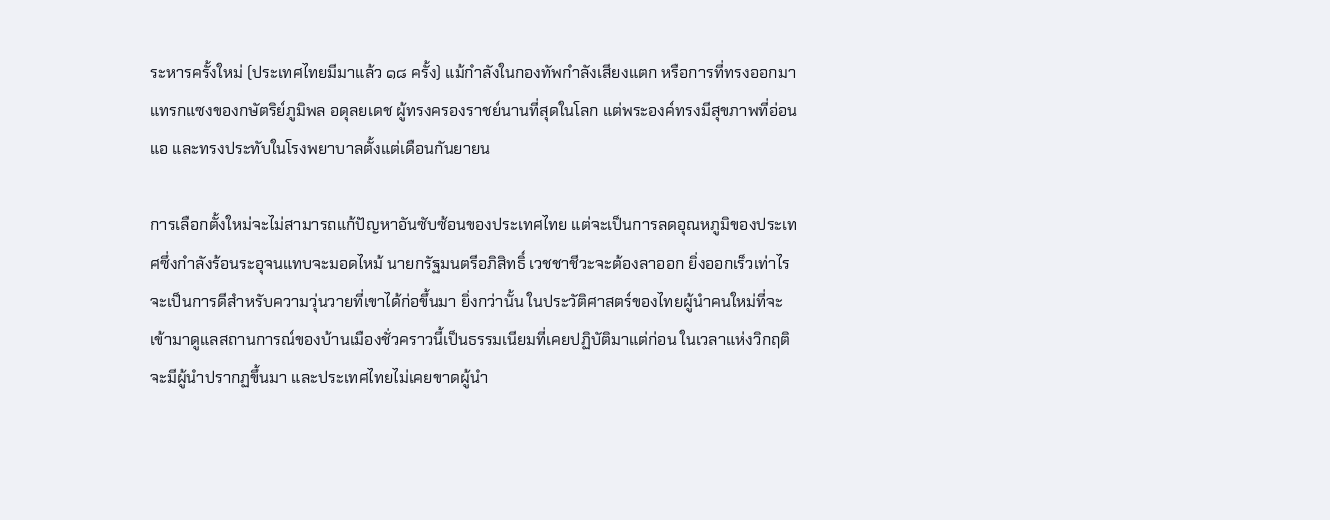ระหารครั้งใหม่ (ประเทศไทยมีมาแล้ว ๑๘ ครั้ง) แม้กำลังในกองทัพกำลังเสียงแตก หรือการที่ทรงออกมาแทรกแซงของกษัตริย์ภูมิพล อดุลยเดช ผู้ทรงครองราชย์นานที่สุดในโลก แต่พระองค์ทรงมีสุขภาพที่อ่อนแอ และทรงประทับในโรงพยาบาลตั้งแต่เดือนกันยายน

การเลือกตั้งใหม่จะไม่สามารถแก้ปัญหาอันซับซ้อนของประเทศไทย แต่จะเป็นการลดอุณหภูมิของประเทศซึ่งกำลังร้อนระอุจนแทบจะมอดไหม้ นายกรัฐมนตรีอภิสิทธิ์ เวชชาชีวะจะต้องลาออก ยิ่งออกเร็วเท่าไร จะเป็นการดีสำหรับความวุ่นวายที่เขาได้ก่อขึ้นมา ยิ่งกว่านั้น ในประวัติศาสตร์ของไทยผู้นำคนใหม่ที่จะเข้ามาดูแลสถานการณ์ของบ้านเมืองชั่วคราวนี้เป็นธรรมเนียมที่เคยปฏิบัติมาแต่ก่อน ในเวลาแห่งวิกฤติ จะมีผู้นำปรากฏขึ้นมา และประเทศไทยไม่เคยขาดผู้นำ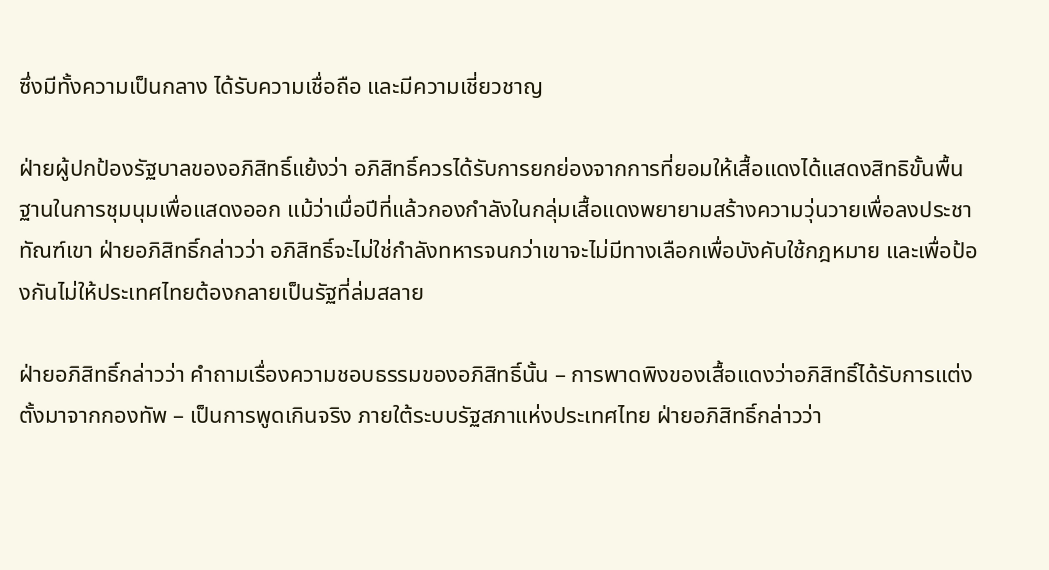ซึ่งมีทั้งความเป็นกลาง ได้รับความเชื่อถือ และมีความเชี่ยวชาญ

ฝ่ายผู้ปกป้องรัฐบาลของอภิสิทธิ์แย้งว่า อภิสิทธิ์ควรได้รับการยกย่องจากการที่ยอมให้เสื้อแดงได้แสดงสิทธิขั้นพื้นฐานในการชุมนุมเพื่อแสดงออก แม้ว่าเมื่อปีที่แล้วกองกำลังในกลุ่มเสื้อแดงพยายามสร้างความวุ่นวายเพื่อลงประชาทัณฑ์เขา ฝ่ายอภิสิทธิ์กล่าวว่า อภิสิทธิ์จะไม่ใช่กำลังทหารจนกว่าเขาจะไม่มีทางเลือกเพื่อบังคับใช้กฎหมาย และเพื่อป้องกันไม่ให้ประเทศไทยต้องกลายเป็นรัฐที่ล่มสลาย

ฝ่ายอภิสิทธิ์กล่าวว่า คำถามเรื่องความชอบธรรมของอภิสิทธิ์นั้น – การพาดพิงของเสื้อแดงว่าอภิสิทธิ์ได้รับการแต่งตั้งมาจากกองทัพ – เป็นการพูดเกินจริง ภายใต้ระบบรัฐสภาแห่งประเทศไทย ฝ่ายอภิสิทธิ์กล่าวว่า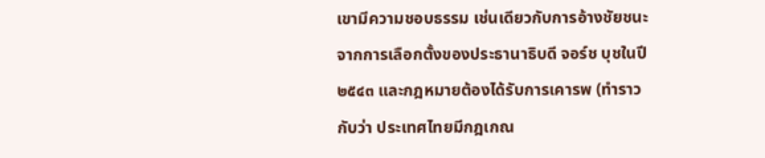เขามีความชอบธรรม เช่นเดียวกับการอ้างชัยชนะจากการเลือกตั้งของประธานาธิบดี จอร์ช บุชในปี ๒๕๔๓ และกฎหมายต้องได้รับการเคารพ (ทำราวกับว่า ประเทศไทยมีกฎเกณ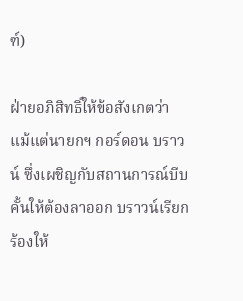ฑ์)

ฝ่ายอภิสิทธิ์ให้ข้อสังเกตว่า แม้แต่นายกฯ กอร์ดอน บราวน์ ซึ่งเผชิญกับสถานการณ์บีบคั้นให้ต้องลาออก บราวน์เรียกร้องให้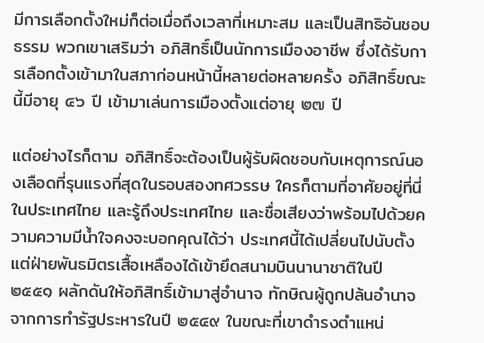มีการเลือกตั้งใหม่ก็ต่อเมื่อถึงเวลาที่เหมาะสม และเป็นสิทธิอันชอบธรรม พวกเขาเสริมว่า อภิสิทธิ์เป็นนักการเมืองอาชีพ ซึ่งได้รับการเลือกตั้งเข้ามาในสภาก่อนหน้านี้หลายต่อหลายครั้ง อภิสิทธิ์ขณะนี้มีอายุ ๔๖ ปี เข้ามาเล่นการเมืองตั้งแต่อายุ ๒๗ ปี

แต่อย่างไรก็ตาม อภิสิทธิ์จะต้องเป็นผู้รับผิดชอบกับเหตุการณ์นองเลือดที่รุนแรงที่สุดในรอบสองทศวรรษ ใครก็ตามที่อาศัยอยู่ที่นี่ในประเทศไทย และรู้ถึงประเทศไทย และชื่อเสียงว่าพร้อมไปด้วยความความมีน้ำใจคงจะบอกคุณได้ว่า ประเทศนี้ได้เปลี่ยนไปนับตั้งแต่ฝ่ายพันธมิตรเสื้อเหลืองได้เข้ายึดสนามบินนานาชาติในปี ๒๕๕๑ ผลักดันให้อภิสิทธิ์เข้ามาสู่อำนาจ ทักษิณผู้ถูกปล้นอำนาจจากการทำรัฐประหารในปี ๒๕๔๙ ในขณะที่เขาดำรงตำแหน่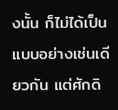งนั้น ก็ไม่ได้เป็นแบบอย่างเช่นเดียวกัน แต่ศักดิ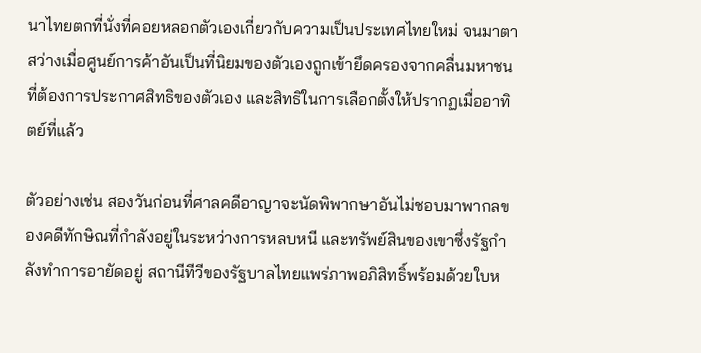นาไทยตกที่นั่งที่คอยหลอกตัวเองเกี่ยวกับความเป็นประเทศไทยใหม่ จนมาตาสว่างเมื่อศูนย์การค้าอันเป็นที่นิยมของตัวเองถูกเข้ายึดครองจากคลื่นมหาชนที่ต้องการประกาศสิทธิของตัวเอง และสิทธิในการเลือกตั้งให้ปรากฏเมื่ออาทิตย์ที่แล้ว

ตัวอย่างเช่น สองวันก่อนที่ศาลคดีอาญาจะนัดพิพากษาอันไม่ชอบมาพากลของคดีทักษิณที่กำลังอยู่ในระหว่างการหลบหนี และทรัพย์สินของเขาซึ่งรัฐกำลังทำการอายัดอยู่ สถานีทีวีของรัฐบาลไทยแพร่ภาพอภิสิทธิ์พร้อมด้วยใบห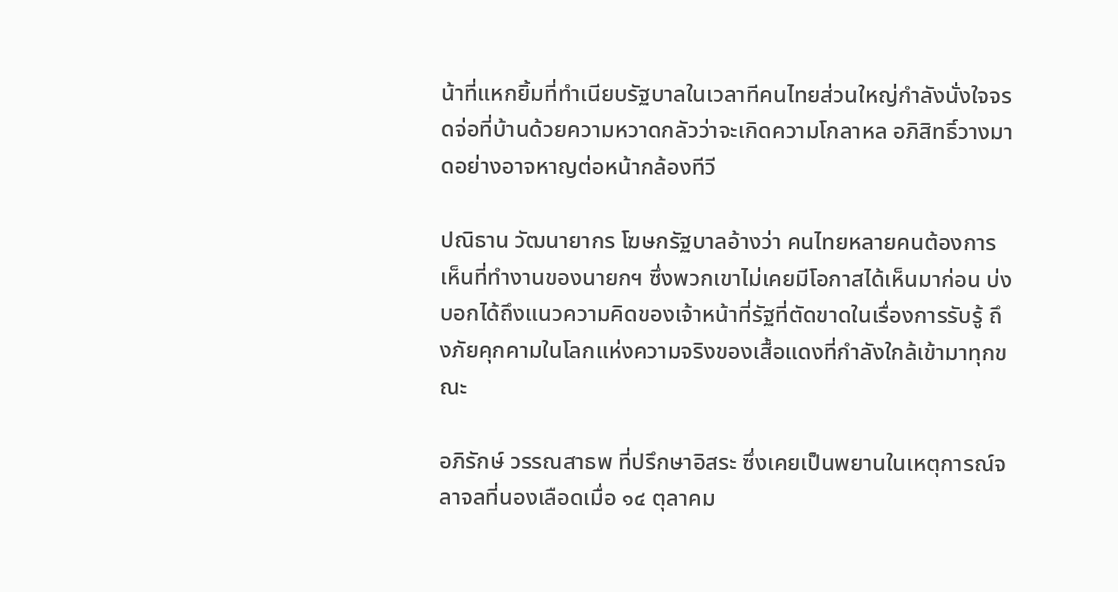น้าที่แหกยิ้มที่ทำเนียบรัฐบาลในเวลาทีคนไทยส่วนใหญ่กำลังนั่งใจจรดจ่อที่บ้านด้วยความหวาดกลัวว่าจะเกิดความโกลาหล อภิสิทธิ์วางมาดอย่างอาจหาญต่อหน้ากล้องทีวี

ปณิธาน วัฒนายากร โฆษกรัฐบาลอ้างว่า คนไทยหลายคนต้องการเห็นที่ทำงานของนายกฯ ซึ่งพวกเขาไม่เคยมีโอกาสได้เห็นมาก่อน บ่งบอกได้ถึงแนวความคิดของเจ้าหน้าที่รัฐที่ตัดขาดในเรื่องการรับรู้ ถึงภัยคุกคามในโลกแห่งความจริงของเสื้อแดงที่กำลังใกล้เข้ามาทุกขณะ

อภิรักษ์ วรรณสาธพ ที่ปรึกษาอิสระ ซึ่งเคยเป็นพยานในเหตุการณ์จลาจลที่นองเลือดเมื่อ ๑๔ ตุลาคม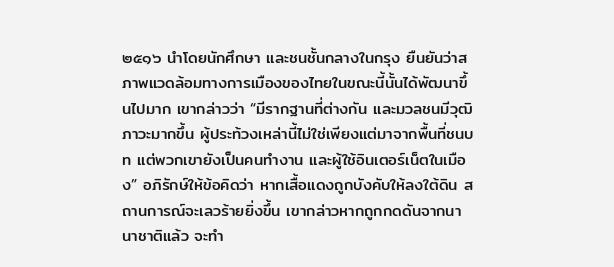๒๕๑๖ นำโดยนักศึกษา และชนชั้นกลางในกรุง ยืนยันว่าสภาพแวดล้อมทางการเมืองของไทยในขณะนี้นั้นได้พัฒนาขึ้นไปมาก เขากล่าวว่า “มีรากฐานที่ต่างกัน และมวลชนมีวุฒิภาวะมากขึ้น ผู้ประท้วงเหล่านี้ไม่ใช่เพียงแต่มาจากพื้นที่ชนบท แต่พวกเขายังเป็นคนทำงาน และผู้ใช้อินเตอร์เน็ตในเมือง” อภิรักษ์ให้ข้อคิดว่า หากเสื้อแดงถูกบังคับให้ลงใต้ดิน สถานการณ์จะเลวร้ายยิ่งขึ้น เขากล่าวหากถูกกดดันจากนานาชาติแล้ว จะทำ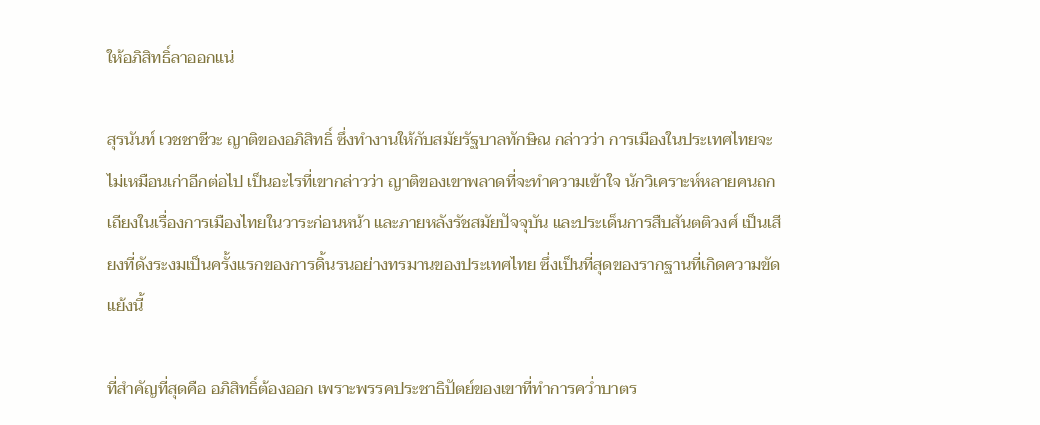ให้อภิสิทธิ์ลาออกแน่

สุรนันท์ เวชชาชีวะ ญาติของอภิสิทธิ์ ซึ่งทำงานให้กับสมัยรัฐบาลทักษิณ กล่าวว่า การเมืองในประเทศไทยจะไม่เหมือนเก่าอีกต่อไป เป็นอะไรที่เขากล่าวว่า ญาติของเขาพลาดที่จะทำความเข้าใจ นักวิเคราะห์หลายคนถกเถียงในเรื่องการเมืองไทยในวาระก่อนหน้า และภายหลังรัชสมัยปัจจุบัน และประเด็นการสืบสันตติวงศ์ เป็นเสียงที่ดังระงมเป็นครั้งแรกของการดิ้นรนอย่างทรมานของประเทศไทย ซึ่งเป็นที่สุดของรากฐานที่เกิดความขัดแย้งนี้

ที่สำคัญที่สุดคือ อภิสิทธิ์ต้องออก เพราะพรรคประชาธิปัตย์ของเขาที่ทำการคว่ำบาตร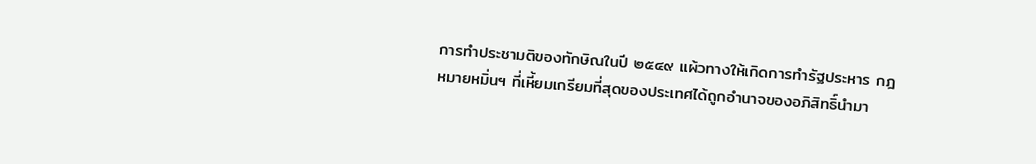การทำประชามติของทักษิณในปี ๒๕๔๙ แผ้วทางให้เกิดการทำรัฐประหาร กฎหมายหมิ่นฯ ที่เหี้ยมเกรียมที่สุดของประเทศได้ถูกอำนาจของอภิสิทธิ์นำมา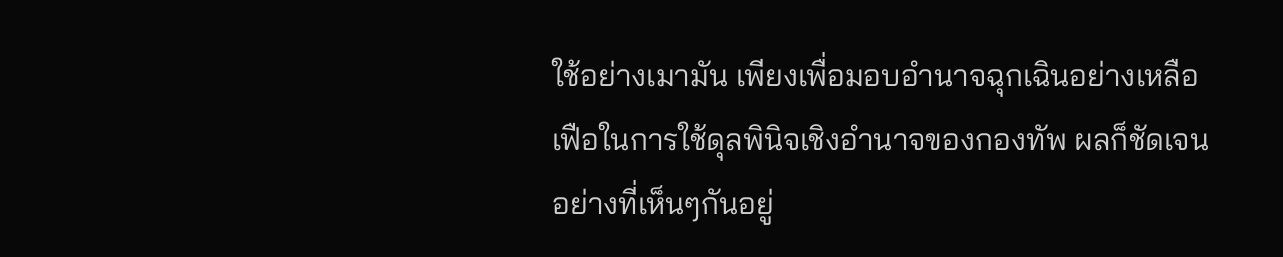ใช้อย่างเมามัน เพียงเพื่อมอบอำนาจฉุกเฉินอย่างเหลือเฟือในการใช้ดุลพินิจเชิงอำนาจของกองทัพ ผลก็ชัดเจนอย่างที่เห็นๆกันอยู่